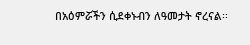በአዕምሯችን ሲደቀኑብን ለዓመታት ኖረናል፡፡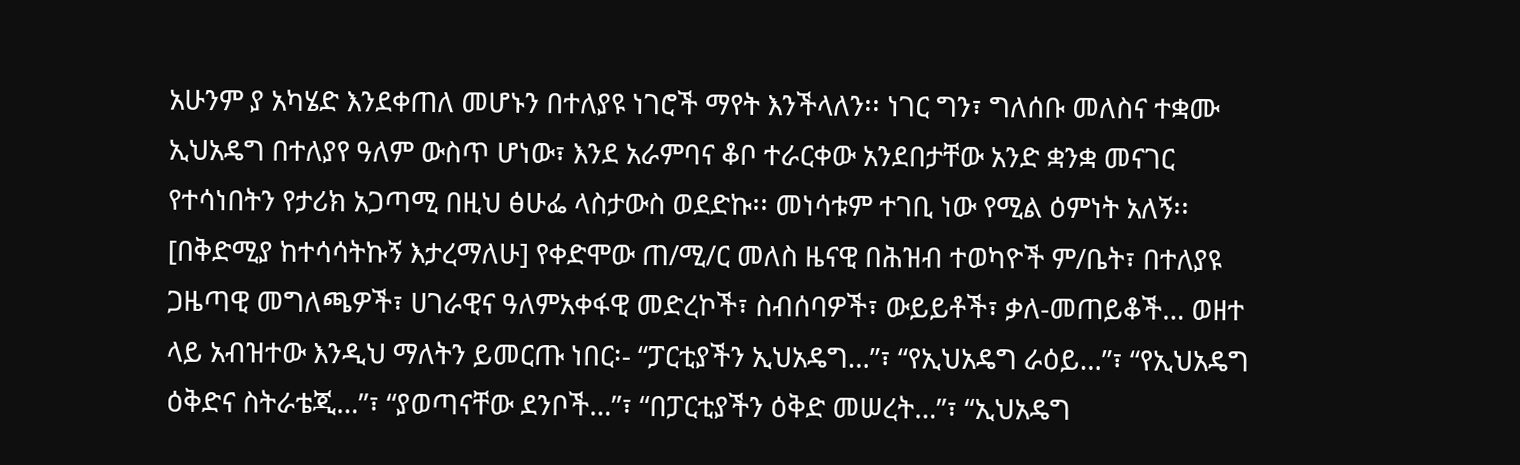አሁንም ያ አካሄድ እንደቀጠለ መሆኑን በተለያዩ ነገሮች ማየት እንችላለን፡፡ ነገር ግን፣ ግለሰቡ መለስና ተቋሙ ኢህአዴግ በተለያየ ዓለም ውስጥ ሆነው፣ እንደ አራምባና ቆቦ ተራርቀው አንደበታቸው አንድ ቋንቋ መናገር የተሳነበትን የታሪክ አጋጣሚ በዚህ ፅሁፌ ላስታውስ ወደድኩ፡፡ መነሳቱም ተገቢ ነው የሚል ዕምነት አለኝ፡፡
[በቅድሚያ ከተሳሳትኩኝ እታረማለሁ] የቀድሞው ጠ/ሚ/ር መለስ ዜናዊ በሕዝብ ተወካዮች ም/ቤት፣ በተለያዩ ጋዜጣዊ መግለጫዎች፣ ሀገራዊና ዓለምአቀፋዊ መድረኮች፣ ስብሰባዎች፣ ውይይቶች፣ ቃለ-መጠይቆች… ወዘተ ላይ አብዝተው እንዲህ ማለትን ይመርጡ ነበር፡- “ፓርቲያችን ኢህአዴግ…”፣ “የኢህአዴግ ራዕይ…”፣ “የኢህአዴግ ዕቅድና ስትራቴጂ…”፣ “ያወጣናቸው ደንቦች…”፣ “በፓርቲያችን ዕቅድ መሠረት…”፣ “ኢህአዴግ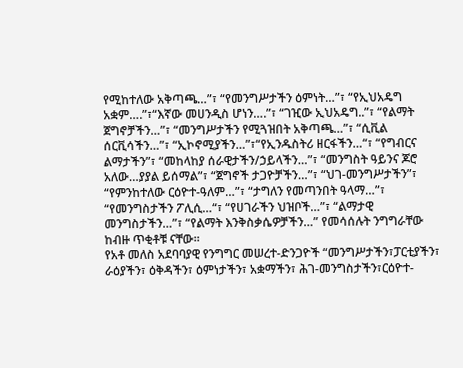የሚከተለው አቅጣጫ…”፣ “የመንግሥታችን ዕምነት…”፣ “የኢህአዴግ አቋም….”፣“እኛው መሀንዲስ ሆነን….”፣ “ገዢው ኢህአዴግ..”፣ “የልማት ጀግኖቻችን…”፣ “መንግሥታችን የሚጓዝበት አቅጣጫ…”፣ “ሲቪል ሰርቪሳችን…”፣ “ኢኮኖሚያችን…”፣“የኢንዱስትሪ ዘርፋችን…“፣ “የግብርና ልማታችን”፣ “መከላከያ ሰራዊታችን/ኃይላችን…”፣ “መንግስት ዓይንና ጆሮ አለው…ያያል ይሰማል”፣ “ጀግኖች ታጋዮቻችን…”፣ “ህገ-መንግሥታችን”፣ “የምንከተለው ርዕዮተ-ዓለም…”፣ “ታግለን የመጣንበት ዓላማ…”፣ “የመንግስታችን ፖሊሲ…“፣ “የሀገራችን ህዝቦች…”፣ “ልማታዊ መንግስታችን…”፣ “የልማት እንቅስቃሴዎቻችን…” የመሳሰሉት ንግግራቸው ከብዙ ጥቂቶቹ ናቸው፡፡
የአቶ መለስ አደባባያዊ የንግግር መሠረተ-ድንጋዮች “መንግሥታችን፣ፓርቲያችን፣ ራዕያችን፣ ዕቅዳችን፣ ዕምነታችን፣ አቋማችን፣ ሕገ-መንግስታችን፣ርዕዮተ-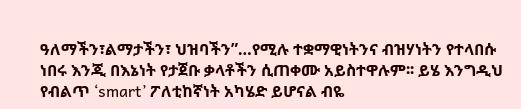ዓለማችን፣ልማታችን፣ ህዝባችን”…የሚሉ ተቋማዊነትንና ብዝሃነትን የተላበሱ ነበሩ እንጂ በእኔነት የታጀቡ ቃላቶችን ሲጠቀሙ አይስተዋሉም፡፡ ይሄ እንግዲህ የብልጥ ‘smart’ ፖለቲከኛነት አካሄድ ይሆናል ብዬ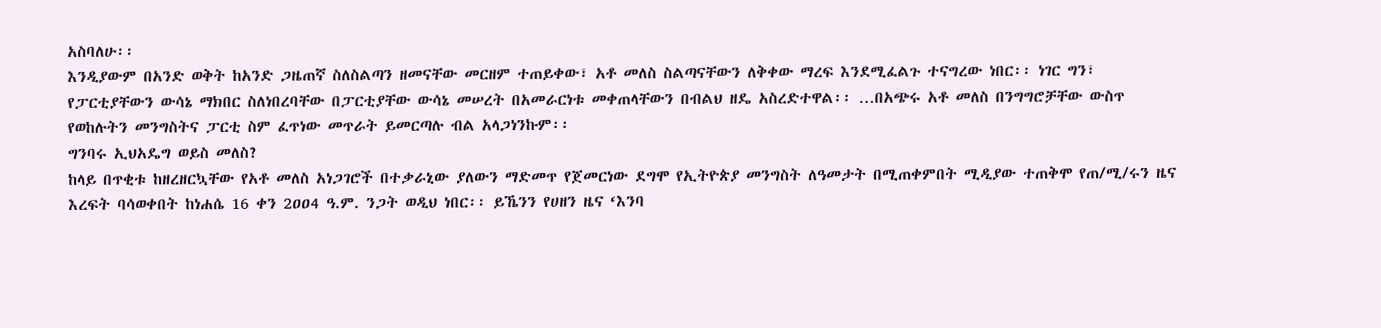አስባለሁ፡፡
እንዲያውም በአንድ ወቅት ከአንድ ጋዜጠኛ ስለስልጣን ዘመናቸው መርዘም ተጠይቀው፣ አቶ መለስ ስልጣናቸውን ለቅቀው ማረፍ እንደሚፈልጉ ተናግረው ነበር፡፡ ነገር ግን፣ የፓርቲያቸውን ውሳኔ ማክበር ስለነበረባቸው በፓርቲያቸው ውሳኔ መሠረት በአመራርነቱ መቀጠላቸውን በብልህ ዘዴ አስረድተዋል፡፡ …በአጭሩ አቶ መለስ በንግግሮቻቸው ውስጥ የወከሉትን መንግስትና ፓርቲ ስም ፈጥነው መጥራት ይመርጣሉ ብል አላጋነንኩም፡፡
ግንባሩ ኢህአዴግ ወይስ መለስ?
ከላይ በጥቂቱ ከዘረዘርኳቸው የአቶ መለስ አነጋገሮች በተቃራኒው ያለውን ማድመጥ የጀመርነው ደግሞ የኢትዮጵያ መንግስት ለዓመታት በሚጠቀምበት ሚዲያው ተጠቅሞ የጠ/ሚ/ሩን ዜና እረፍት ባሳወቀበት ከነሐሴ 16 ቀን 2ዐዐ4 ዓ.ም. ንጋት ወዲህ ነበር፡፡ ይኼንን የሀዘን ዜና ‘እንባ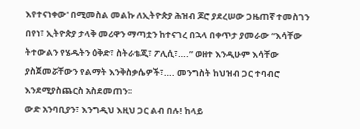እየተናነቀው' በሚመስል መልኩ ለኢትዮጵያ ሕዝብ ጆሮ ያደረሠው ጋዜጠኛ ተመስገን በየነ፣ ኢትዮጵያ ታላቅ መሪዋን ማጣቷን ከተናገረ በኋላ በቀጥታ ያመራው “እሳቸው ትተውልን የሄዱትን ዕቅድ፣ ስትራቴጂ፣ ፖሊሲ፣….” ወዘተ እንዲሁም እሳቸው ያስጀመሯቸውን የልማት እንቅስቃሴዎች፣…. መንግስት ከህዝብ ጋር ተባብሮ እንደሚያስጨርስ አስደመጠን፡፡
ውድ አንባቢያን፣ እንግዲህ እዚህ ጋር ልብ በሉ! ከላይ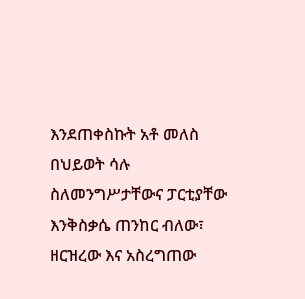እንደጠቀስኩት አቶ መለስ በህይወት ሳሉ ስለመንግሥታቸውና ፓርቲያቸው እንቅስቃሴ ጠንከር ብለው፣ ዘርዝረው እና አስረግጠው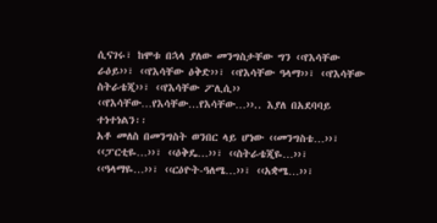ሲናገሩ፣ ከሞቱ በኋላ ያለው መንግስታቸው ግን ‹‹የእሳቸው ራዕይ››፣ ‹‹የእሳቸው ዕቅድ››፣ ‹‹የእሳቸው ዓላማ››፣ ‹‹የእሳቸው ስትራቴጂ››፣ ‹‹የእሳቸው ፖሊሲ›› ‹‹የእሳቸው…የእሳቸው…የእሳቸው…››.. እያለ በአደባባይ ተነተነልን፡፡
አቶ መለስ በመንግስት ወንበር ላይ ሆነው ‹‹መንግስቴ…››፣ ‹‹ፓርቲዬ…››፣ ‹‹ዕቅዴ…››፣ ‹‹ስትራቴጂዬ…››፣ ‹‹ዓላማዬ…››፣ ‹‹ርዕዮት-ዓለሜ…››፣ ‹‹አቋሜ…››፣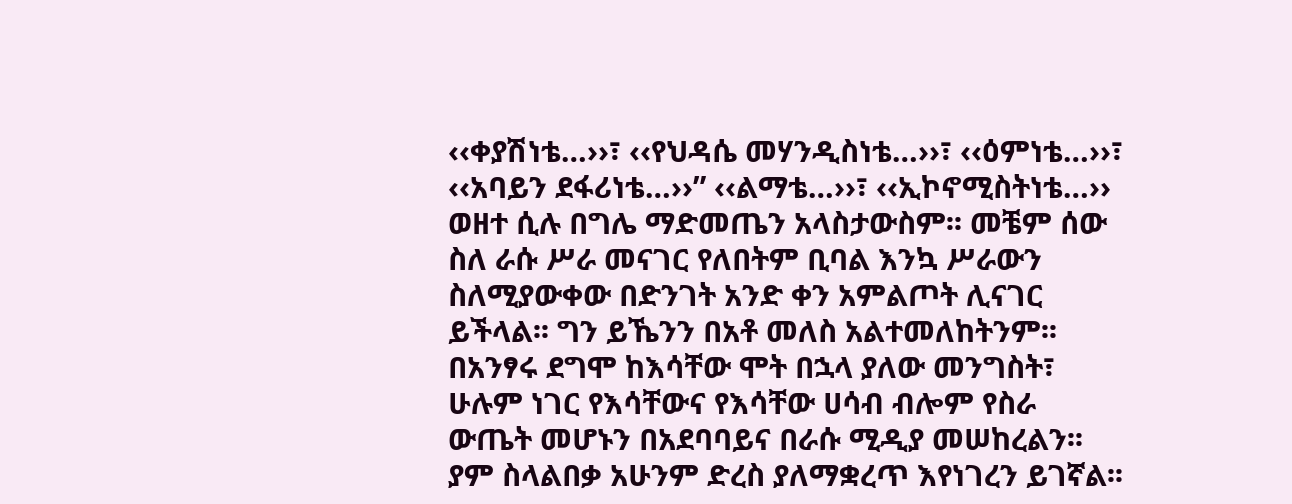‹‹ቀያሽነቴ…››፣ ‹‹የህዳሴ መሃንዲስነቴ…››፣ ‹‹ዕምነቴ…››፣ ‹‹አባይን ደፋሪነቴ…››” ‹‹ልማቴ…››፣ ‹‹ኢኮኖሚስትነቴ…›› ወዘተ ሲሉ በግሌ ማድመጤን አላስታውስም፡፡ መቼም ሰው ስለ ራሱ ሥራ መናገር የለበትም ቢባል እንኳ ሥራውን ስለሚያውቀው በድንገት አንድ ቀን አምልጦት ሊናገር ይችላል፡፡ ግን ይኼንን በአቶ መለስ አልተመለከትንም፡፡ በአንፃሩ ደግሞ ከእሳቸው ሞት በኋላ ያለው መንግስት፣ ሁሉም ነገር የእሳቸውና የእሳቸው ሀሳብ ብሎም የስራ ውጤት መሆኑን በአደባባይና በራሱ ሚዲያ መሠከረልን፡፡ ያም ስላልበቃ አሁንም ድረስ ያለማቋረጥ እየነገረን ይገኛል፡፡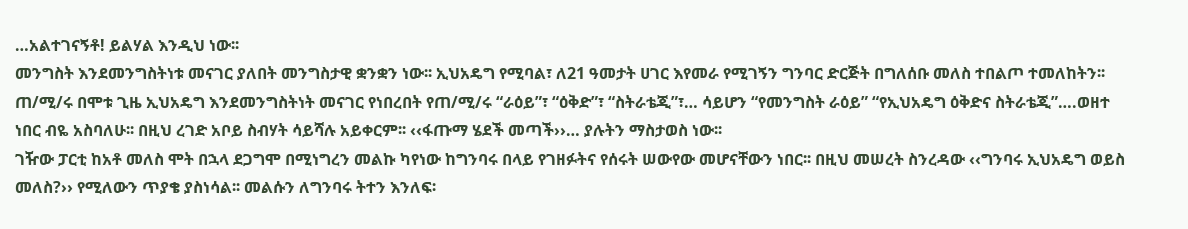…አልተገናኝቶ! ይልሃል እንዲህ ነው፡፡
መንግስት እንደመንግስትነቱ መናገር ያለበት መንግስታዊ ቋንቋን ነው፡፡ ኢህአዴግ የሚባል፣ ለ21 ዓመታት ሀገር እየመራ የሚገኝን ግንባር ድርጅት በግለሰቡ መለስ ተበልጦ ተመለከትን፡፡ ጠ/ሚ/ሩ በሞቱ ጊዜ ኢህአዴግ እንደመንግስትነት መናገር የነበረበት የጠ/ሚ/ሩ “ራዕይ”፣ “ዕቅድ”፣ “ስትራቴጂ”፣… ሳይሆን “የመንግስት ራዕይ” “የኢህአዴግ ዕቅድና ስትራቴጂ”….ወዘተ ነበር ብዬ አስባለሁ፡፡ በዚህ ረገድ አቦይ ስብሃት ሳይሻሉ አይቀርም፡፡ ‹‹ፋጡማ ሄደች መጣች››… ያሉትን ማስታወስ ነው፡፡
ገዥው ፓርቲ ከአቶ መለስ ሞት በኋላ ደጋግሞ በሚነግረን መልኩ ካየነው ከግንባሩ በላይ የገዘፉትና የሰሩት ሠውየው መሆናቸውን ነበር፡፡ በዚህ መሠረት ስንረዳው ‹‹ግንባሩ ኢህአዴግ ወይስ መለስ?›› የሚለውን ጥያቄ ያስነሳል፡፡ መልሱን ለግንባሩ ትተን እንለፍ፡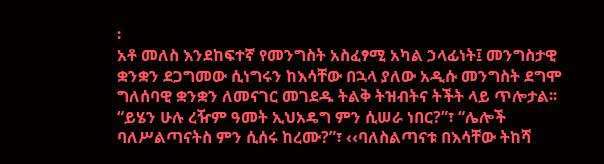፡
አቶ መለስ እንደከፍተኛ የመንግስት አስፈፃሚ አካል ኃላፊነት፤ መንግስታዊ ቋንቋን ደጋግመው ሲነግሩን ከእሳቸው በኋላ ያለው አዲሱ መንግስት ደግሞ ግለሰባዊ ቋንቋን ለመናገር መገደዱ ትልቅ ትዝብትና ትችት ላይ ጥሎታል፡፡ “ይሄን ሁሉ ረዥም ዓመት ኢህአዴግ ምን ሲሠራ ነበር?”፣ “ሌሎች ባለሥልጣናትስ ምን ሲሰሩ ከረሙ?”፣ ‹‹ባለስልጣናቱ በእሳቸው ትከሻ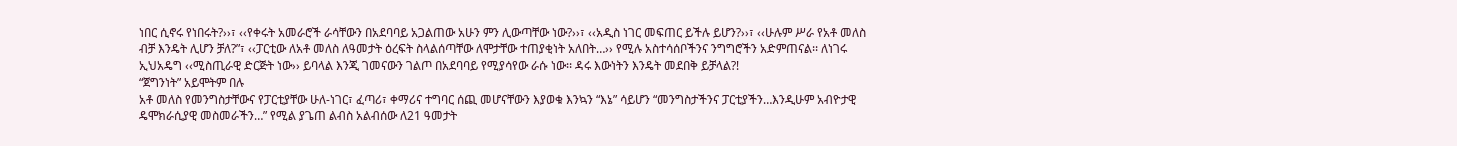ነበር ሲኖሩ የነበሩት?››፣ ‹‹የቀሩት አመራሮች ራሳቸውን በአደባባይ አጋልጠው አሁን ምን ሊውጣቸው ነው?››፣ ‹‹አዲስ ነገር መፍጠር ይችሉ ይሆን?››፣ ‹‹ሁሉም ሥራ የአቶ መለስ ብቻ እንዴት ሊሆን ቻለ?”፣ ‹‹ፓርቲው ለአቶ መለስ ለዓመታት ዕረፍት ስላልሰጣቸው ለሞታቸው ተጠያቂነት አለበት…›› የሚሉ አስተሳሰቦችንና ንግግሮችን አድምጠናል፡፡ ለነገሩ ኢህአዴግ ‹‹ሚስጢራዊ ድርጅት ነው›› ይባላል እንጂ ገመናውን ገልጦ በአደባባይ የሚያሳየው ራሱ ነው፡፡ ዳሩ እውነትን እንዴት መደበቅ ይቻላል?!
“ጀግንነት” አይሞትም በሉ
አቶ መለስ የመንግስታቸውና የፓርቲያቸው ሁለ-ነገር፣ ፈጣሪ፣ ቀማሪና ተግባር ሰጪ መሆናቸውን እያወቁ እንኳን “እኔ” ሳይሆን “መንግስታችንና ፓርቲያችን…እንዲሁም አብዮታዊ ዴሞክራሲያዊ መስመራችን…” የሚል ያጌጠ ልብስ አልብሰው ለ21 ዓመታት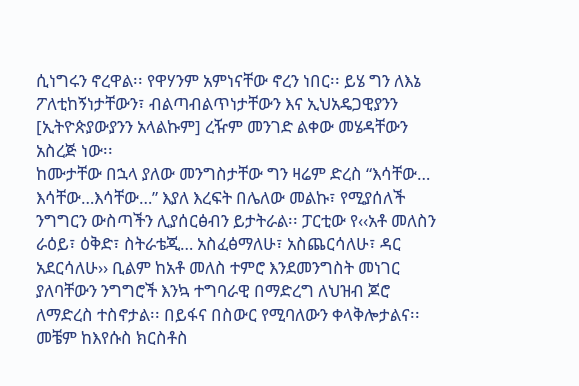ሲነግሩን ኖረዋል፡፡ የዋሃንም አምነናቸው ኖረን ነበር፡፡ ይሄ ግን ለእኔ ፖለቲከኝነታቸውን፣ ብልጣብልጥነታቸውን እና ኢህአዴጋዊያንን [ኢትዮጵያውያንን አላልኩም] ረዥም መንገድ ልቀው መሄዳቸውን አስረጅ ነው፡፡
ከሙታቸው በኋላ ያለው መንግስታቸው ግን ዛሬም ድረስ “እሳቸው… እሳቸው…እሳቸው…” እያለ እረፍት በሌለው መልኩ፣ የሚያሰለች ንግግርን ውስጣችን ሊያሰርፅብን ይታትራል፡፡ ፓርቲው የ‹‹አቶ መለስን ራዕይ፣ ዕቅድ፣ ስትራቴጂ… አስፈፅማለሁ፣ አስጨርሳለሁ፣ ዳር አደርሳለሁ›› ቢልም ከአቶ መለስ ተምሮ እንደመንግስት መነገር ያለባቸውን ንግግሮች እንኳ ተግባራዊ በማድረግ ለህዝብ ጆሮ ለማድረስ ተስኖታል፡፡ በይፋና በስውር የሚባለውን ቀላቅሎታልና፡፡
መቼም ከእየሱስ ክርስቶስ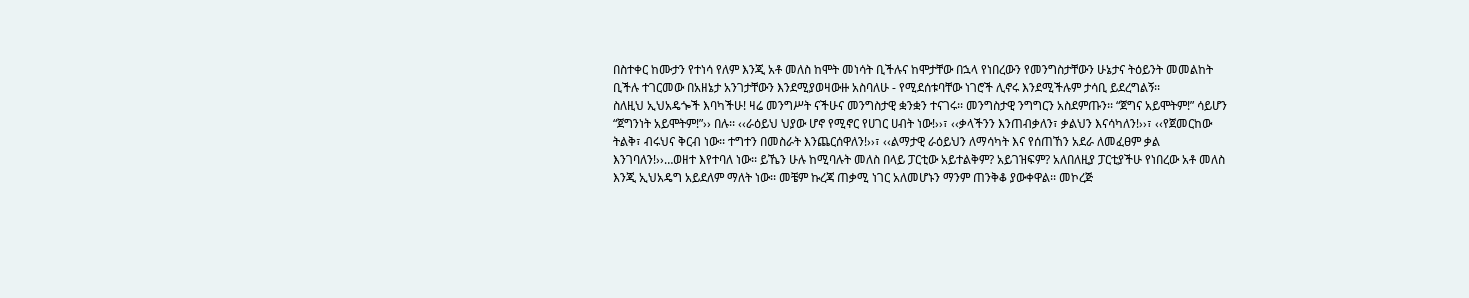በስተቀር ከሙታን የተነሳ የለም እንጂ አቶ መለስ ከሞት መነሳት ቢችሉና ከሞታቸው በኋላ የነበረውን የመንግስታቸውን ሁኔታና ትዕይንት መመልከት ቢችሉ ተገርመው በአዘኔታ አንገታቸውን እንደሚያወዛውዙ አስባለሁ - የሚደሰቱባቸው ነገሮች ሊኖሩ እንደሚችሉም ታሳቢ ይደረግልኝ፡፡
ስለዚህ ኢህአዴጐች እባካችሁ! ዛሬ መንግሥት ናችሁና መንግስታዊ ቋንቋን ተናገሩ፡፡ መንግስታዊ ንግግርን አስደምጡን፡፡ “ጀግና አይሞትም!” ሳይሆን “ጀግንነት አይሞትም!”›› በሉ፡፡ ‹‹ራዕይህ ህያው ሆኖ የሚኖር የሀገር ሀብት ነው!››፣ ‹‹ቃላችንን እንጠብቃለን፣ ቃልህን እናሳካለን!››፣ ‹‹የጀመርከው ትልቅ፣ ብሩህና ቅርብ ነው፡፡ ተግተን በመስራት እንጨርሰዋለን!››፣ ‹‹ልማታዊ ራዕይህን ለማሳካት እና የሰጠኸን አደራ ለመፈፀም ቃል እንገባለን!››…ወዘተ እየተባለ ነው፡፡ ይኼን ሁሉ ከሚባሉት መለስ በላይ ፓርቲው አይተልቅም? አይገዝፍም? አለበለዚያ ፓርቲያችሁ የነበረው አቶ መለስ እንጂ ኢህአዴግ አይደለም ማለት ነው፡፡ መቼም ኩረጃ ጠቃሚ ነገር አለመሆኑን ማንም ጠንቅቆ ያውቀዋል፡፡ መኮረጅ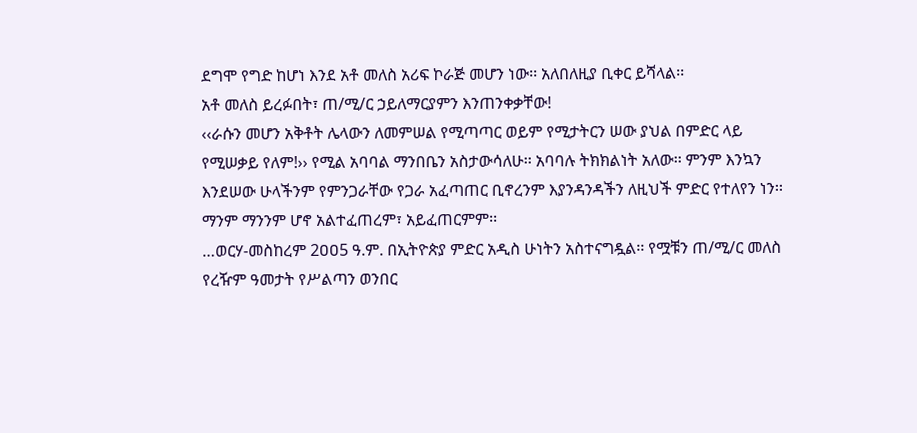ደግሞ የግድ ከሆነ እንደ አቶ መለስ አሪፍ ኮራጅ መሆን ነው፡፡ አለበለዚያ ቢቀር ይሻላል፡፡
አቶ መለስ ይረፉበት፣ ጠ/ሚ/ር ኃይለማርያምን እንጠንቀቃቸው!
‹‹ራሱን መሆን አቅቶት ሌላውን ለመምሠል የሚጣጣር ወይም የሚታትርን ሠው ያህል በምድር ላይ የሚሠቃይ የለም!›› የሚል አባባል ማንበቤን አስታውሳለሁ፡፡ አባባሉ ትክክልነት አለው፡፡ ምንም እንኳን እንደሠው ሁላችንም የምንጋራቸው የጋራ አፈጣጠር ቢኖረንም እያንዳንዳችን ለዚህች ምድር የተለየን ነን፡፡ ማንም ማንንም ሆኖ አልተፈጠረም፣ አይፈጠርምም፡፡
…ወርሃ-መስከረም 2ዐዐ5 ዓ.ም. በኢትዮጵያ ምድር አዲስ ሁነትን አስተናግዷል፡፡ የሟቹን ጠ/ሚ/ር መለስ የረዥም ዓመታት የሥልጣን ወንበር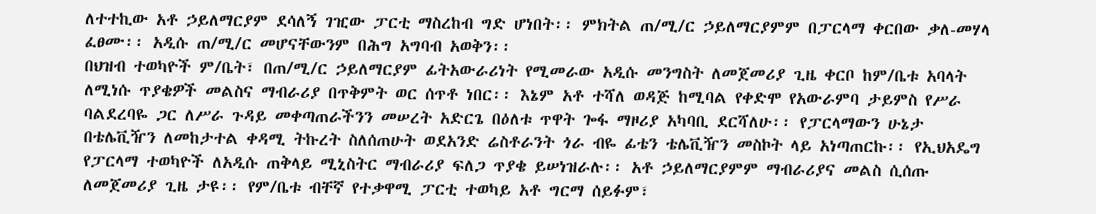ለተተኪው አቶ ኃይለማርያም ደሳለኝ ገዢው ፓርቲ ማስረከብ ግድ ሆነበት፡፡ ምክትል ጠ/ሚ/ር ኃይለማርያምም በፓርላማ ቀርበው ቃለ-መሃላ ፈፀሙ፡፡ አዲሱ ጠ/ሚ/ር መሆናቸውንም በሕግ አግባብ አወቅን፡፡
በህዝብ ተወካዮች ም/ቤት፣ በጠ/ሚ/ር ኃይለማርያም ፊትአውራሪነት የሚመራው አዲሱ መንግስት ለመጀመሪያ ጊዜ ቀርቦ ከም/ቤቱ አባላት ለሚነሱ ጥያቄዎች መልስና ማብራሪያ በጥቅምት ወር ሰጥቶ ነበር፡፡ እኔም አቶ ተሻለ ወዳጅ ከሚባል የቀድሞ የአውራምባ ታይምስ የሥራ ባልደረባዬ ጋር ለሥራ ጉዳይ መቀጣጠራችንን መሠረት አድርጌ በዕለቱ ጥዋት ጐፋ ማዞሪያ አካባቢ ደርሻለሁ፡፡ የፓርላማውን ሁኔታ በቴሌቪዥን ለመከታተል ቀዳሚ ትኩረት ስለሰጠሁት ወደአንድ ሬስቶራንት ጎራ ብዬ ፊቴን ቴሌቪዥን መስኮት ላይ አነጣጠርኩ፡፡ የኢህአዴግ የፓርላማ ተወካዮች ለአዲሱ ጠቅላይ ሚኒስትር ማብራሪያ ፍለጋ ጥያቄ ይሠነዝራሉ፡፡ አቶ ኃይለማርያምም ማብራሪያና መልስ ሲሰጡ ለመጀመሪያ ጊዜ ታዩ፡፡ የም/ቤቱ ብቸኛ የተቃዋሚ ፓርቲ ተወካይ አቶ ግርማ ሰይፉም፣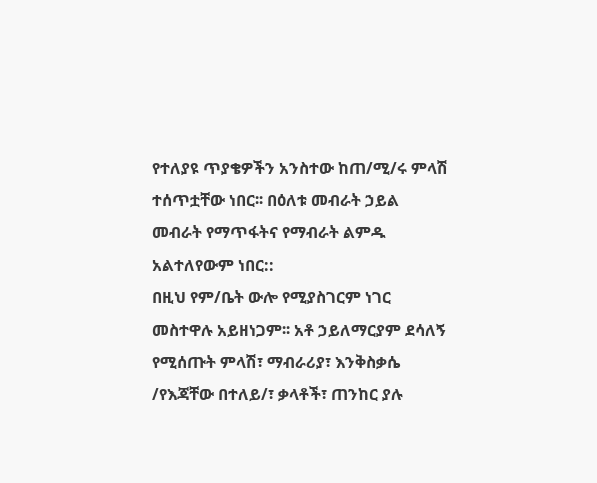የተለያዩ ጥያቄዎችን አንስተው ከጠ/ሚ/ሩ ምላሽ ተሰጥቷቸው ነበር፡፡ በዕለቱ መብራት ኃይል መብራት የማጥፋትና የማብራት ልምዱ አልተለየውም ነበር::
በዚህ የም/ቤት ውሎ የሚያስገርም ነገር መስተዋሉ አይዘነጋም፡፡ አቶ ኃይለማርያም ደሳለኝ የሚሰጡት ምላሽ፣ ማብራሪያ፣ እንቅስቃሴ /የእጃቸው በተለይ/፣ ቃላቶች፣ ጠንከር ያሉ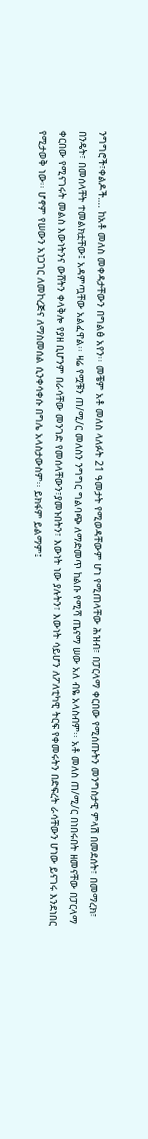ንግግሮች፣ቀልዶች…. ከአቶ መለስ መቀዳታቸውን በግልፅ አየን፡፡ መቼም አቶ መለስ ላለፉት 21 ዓመታት የሚወዳቸውም ሆነ የሚጠላቸው ሕዝብ፣ በፓርላማ ቀርበው የሚሰጡትን መንግስታዊ ምላሽ በመደሰት፣ በመማረክ፣ በንዴት፣ በመሰላቸት ተመልክቷቸው፤ አዳምጧቸው አልፈዋል፡፡ ዛሬ የሟቹን ጠ/ሚ/ር መለስን ንግግር ግልባጭ ለማድመጥ ከልቡ የሚሻ ጤናማ ሠው አለ ብዬ አላስብም፡፡ አቶ መለስ ጠ/ሚ/ር በነበሩበት ዘመናቸው በፓርላማ ቀርበው የሚናገሩት መልስ እውነትንና ውሸትን ቀላቅሎ የያዘ ቢሆንም በራሳቸው መንገድ የመሰላቸውን፣ያመኑበትን፣ እውነት ነው ያሉትን፣ እውነት ሳይሆን ለፖለቲካዊ ትርፍ የቀመሩትን በድፍረት ራሳቸውን ሆነው ይናገሩ እንደነበር የሚታወቅ ነው፡፡ ሆኖም የሠውን አነጋገር ለመኮረጅና ለማስመሰል ሲንቀሳቀሱ በግሌ አላስታውስም፡፡ ይክፋም ይልማም፤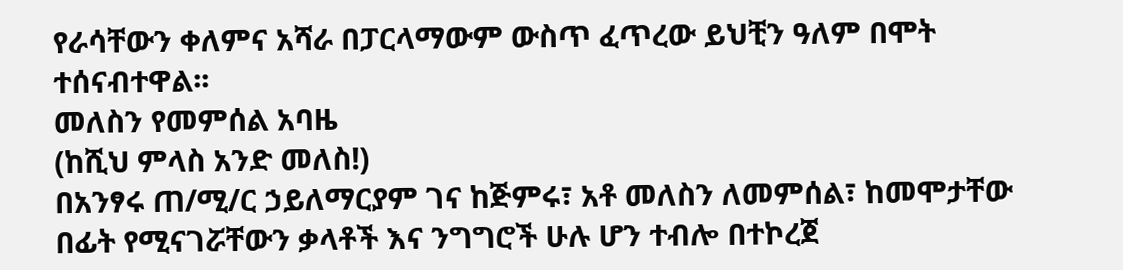የራሳቸውን ቀለምና አሻራ በፓርላማውም ውስጥ ፈጥረው ይህቺን ዓለም በሞት ተሰናብተዋል፡፡
መለስን የመምሰል አባዜ
(ከሺህ ምላስ አንድ መለስ!)
በአንፃሩ ጠ/ሚ/ር ኃይለማርያም ገና ከጅምሩ፣ አቶ መለስን ለመምሰል፣ ከመሞታቸው በፊት የሚናገሯቸውን ቃላቶች እና ንግግሮች ሁሉ ሆን ተብሎ በተኮረጀ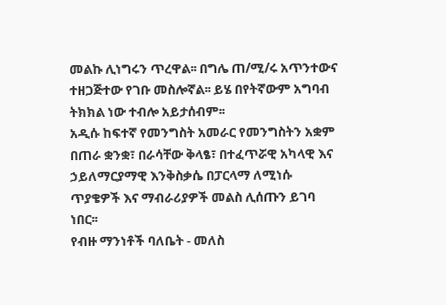መልኩ ሊነግሩን ጥረዋል፡፡ በግሌ ጠ/ሚ/ሩ አጥንተውና ተዘጋጅተው የገቡ መስሎኛል፡፡ ይሄ በየትኛውም አግባብ ትክክል ነው ተብሎ አይታሰብም፡፡
አዲሱ ከፍተኛ የመንግስት አመራር የመንግስትን አቋም በጠራ ቋንቋ፣ በራሳቸው ቅላፄ፣ በተፈጥሯዊ አካላዊ እና ኃይለማርያማዊ እንቅስቃሴ በፓርላማ ለሚነሱ ጥያቄዎች እና ማብራሪያዎች መልስ ሊሰጡን ይገባ ነበር፡፡
የብዙ ማንነቶች ባለቤት - መለስ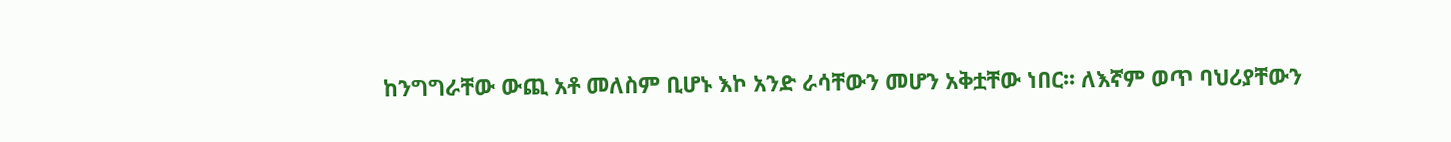ከንግግራቸው ውጪ አቶ መለስም ቢሆኑ እኮ አንድ ራሳቸውን መሆን አቅቷቸው ነበር፡፡ ለእኛም ወጥ ባህሪያቸውን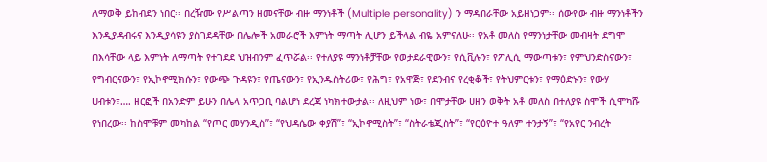ለማወቅ ይከብደን ነበር፡፡ በረዥሙ የሥልጣን ዘመናቸው ብዙ ማንነቶች (Multiple personality) ን ማዳበራቸው አይዘነጋም፡፡ ሰውየው ብዙ ማንነቶችን እንዲያዳብሩና እንዲያሳዩን ያስገደዳቸው በሌሎች አመራሮች እምነት ማጣት ሊሆን ይችላል ብዬ አምናለሁ፡፡ የአቶ መለስ የማንነታቸው መብዛት ደግሞ በእሳቸው ላይ እምነት ለማጣት የተገደደ ህዝብንም ፈጥሯል፡፡ የተለያዩ ማንነቶቻቸው የወታደራዊውን፣ የሲቪሉን፣ የፖሊሲ ማውጣቱን፣ የምህንድስናውን፣ የግብርናውን፣ የኢኮኖሚክሱን፣ የውጭ ጉዳዩን፣ የጤናውን፣ የኢንዱስትሪው፣ የሕግ፣ የአዋጅ፣ የደንብና የረቂቆች፣ የትህምርቱን፣ የማዕድኑን፣ የውሃ ሀብቱን፣…. ዘርፎች በአንድም ይሁን በሌላ አጥጋቢ ባልሆነ ደረጃ ነካክተውታል፡፡ ለዚህም ነው፣ በሞታቸው ሀዘን ወቅት አቶ መለስ በተለያዩ ስሞች ሲሞካሹ የነበረው፡፡ ከስሞቹም መካከል “የጦር መሃንዲስ”፣ “የህዳሴው ቀያሽ”፣ “ኢኮኖሚስት”፣ “ስትራቴጂስት”፣ “የርዕዮተ ዓለም ተንታኝ”፣ “የአየር ንብረት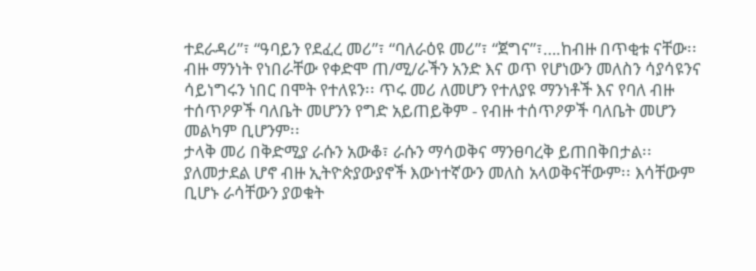ተደራዳሪ”፣ “ዓባይን የደፈረ መሪ”፣ “ባለራዕዩ መሪ”፣ “ጀግና”፣….ከብዙ በጥቂቱ ናቸው፡፡
ብዙ ማንነት የነበራቸው የቀድሞ ጠ/ሚ/ራችን አንድ እና ወጥ የሆነውን መለስን ሳያሳዩንና ሳይነግሩን ነበር በሞት የተለዩን፡፡ ጥሩ መሪ ለመሆን የተለያዩ ማንነቶች እና የባለ ብዙ ተሰጥዖዎች ባለቤት መሆንን የግድ አይጠይቅም - የብዙ ተሰጥዖዎች ባለቤት መሆን መልካም ቢሆንም፡፡
ታላቅ መሪ በቅድሚያ ራሱን አውቆ፣ ራሱን ማሳወቅና ማንፀባረቅ ይጠበቅበታል፡፡ ያለመታደል ሆኖ ብዙ ኢትዮጵያውያኖች እውነተኛውን መለስ አላወቅናቸውም፡፡ እሳቸውም ቢሆኑ ራሳቸውን ያወቁት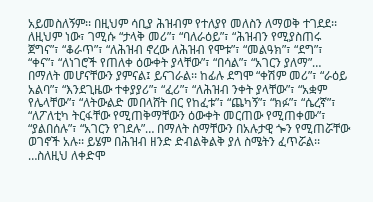አይመስለኝም፡፡ በዚህም ሳቢያ ሕዝብም የተለያየ መለስን ለማወቅ ተገደደ፡፡ ለዚህም ነው፣ ገሚሱ “ታላቅ መሪ”፣ “ባለራዕይ”፣ “ሕዝብን የሚያስጠሩ ጀግና”፣ “ቆራጥ”፣ “ለሕዝብ ኖረው ለሕዝብ የሞቱ”፣ “መልዓክ”፣ “ደግ”፣ “ቀና”፣ “ለነገሮች የጠለቀ ዕውቀት ያላቸው”፣ “በሳል”፣ “አገርን ያለማ”… በማለት መሆናቸውን ያምናል፤ ይናገራል፡፡ ከፊሉ ደግሞ “ቀሽም መሪ”፣ “ራዕይ አልባ”፣ “እንደጊዜው ተቀያያሪ”፣ “ፈሪ”፣ “ለሕዝብ ንቀት ያላቸው”፣ “አቋም የሌላቸው”፣ “ለትውልድ መበላሸት በር የከፈቱ”፣ “ጨካኝ”፣ “ክፉ”፣ “ሴረኛ”፣ “ለፖለቲካ ትርፋቸው የሚጠቅማቸውን ዕውቀት መርጠው የሚጠቀሙ”፣ “ያልበሰሉ”፣ “አገርን የገደሉ”… በማለት ስማቸውን በአሉታዊ ጐን የሚጠሯቸው ወገኖች አሉ፡፡ ይሄም በሕዝብ ዘንድ ድብልቅልቅ ያለ ስሜትን ፈጥሯል፡፡ …ስለዚህ ለቀድሞ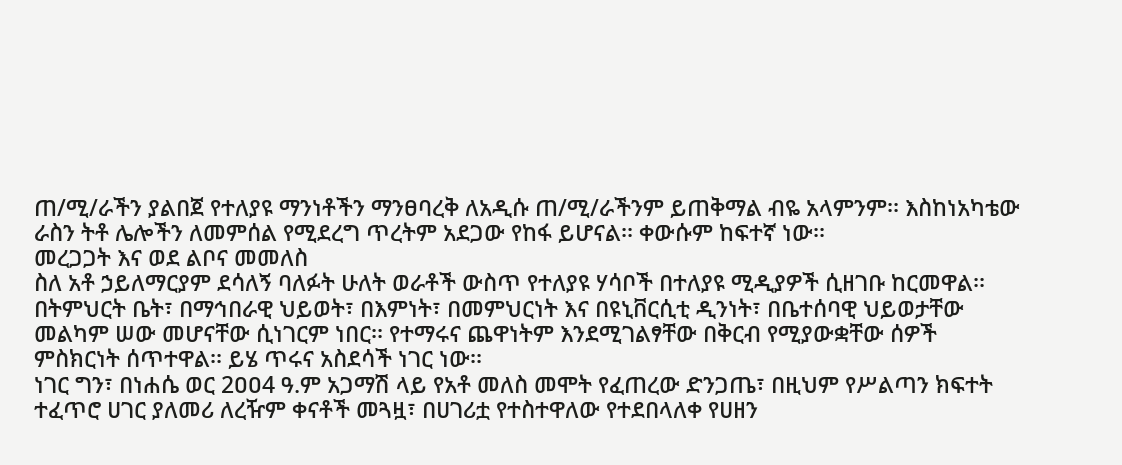ጠ/ሚ/ራችን ያልበጀ የተለያዩ ማንነቶችን ማንፀባረቅ ለአዲሱ ጠ/ሚ/ራችንም ይጠቅማል ብዬ አላምንም፡፡ እስከነአካቴው ራስን ትቶ ሌሎችን ለመምሰል የሚደረግ ጥረትም አደጋው የከፋ ይሆናል፡፡ ቀውሱም ከፍተኛ ነው፡፡
መረጋጋት እና ወደ ልቦና መመለስ
ስለ አቶ ኃይለማርያም ደሳለኝ ባለፉት ሁለት ወራቶች ውስጥ የተለያዩ ሃሳቦች በተለያዩ ሚዲያዎች ሲዘገቡ ከርመዋል፡፡ በትምህርት ቤት፣ በማኅበራዊ ህይወት፣ በእምነት፣ በመምህርነት እና በዩኒቨርሲቲ ዲንነት፣ በቤተሰባዊ ህይወታቸው መልካም ሠው መሆናቸው ሲነገርም ነበር፡፡ የተማሩና ጨዋነትም እንደሚገልፃቸው በቅርብ የሚያውቋቸው ሰዎች ምስክርነት ሰጥተዋል፡፡ ይሄ ጥሩና አስደሳች ነገር ነው፡፡
ነገር ግን፣ በነሐሴ ወር 2ዐዐ4 ዓ.ም አጋማሽ ላይ የአቶ መለስ መሞት የፈጠረው ድንጋጤ፣ በዚህም የሥልጣን ክፍተት ተፈጥሮ ሀገር ያለመሪ ለረዥም ቀናቶች መጓዟ፣ በሀገሪቷ የተስተዋለው የተደበላለቀ የሀዘን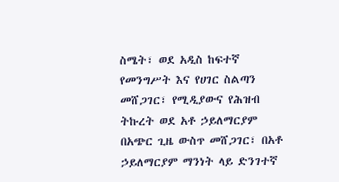ስሜት፣ ወደ አዲስ ከፍተኛ የመንግሥት እና የሀገር ስልጣን መሸጋገር፣ የሚዲያውና የሕዝብ ትኩረት ወደ አቶ ኃይለማርያም በአጭር ጊዜ ውስጥ መሸጋገር፣ በአቶ ኃይለማርያም ማንነት ላይ ድንገተኛ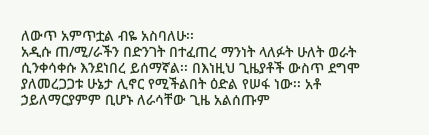ለውጥ አምጥቷል ብዬ አስባለሁ፡፡
አዲሱ ጠ/ሚ/ራችን በድንገት በተፈጠረ ማንነት ላለፉት ሁለት ወራት ሲንቀሳቀሱ እንደነበረ ይሰማኛል፡፡ በእነዚህ ጊዜያቶች ውስጥ ደግሞ ያለመረጋጋቱ ሁኔታ ሊኖር የሚችልበት ዕድል የሠፋ ነው፡፡ አቶ ኃይለማርያምም ቢሆኑ ለራሳቸው ጊዜ አልሰጡም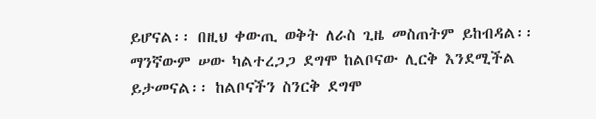ይሆናል፡፡ በዚህ ቀውጢ ወቅት ለራስ ጊዜ መስጠትም ይከብዳል፡፡ ማንኛውም ሠው ካልተረጋጋ ደግሞ ከልቦናው ሊርቅ እንደሚችል ይታመናል፡፡ ከልቦናችን ስንርቅ ደግሞ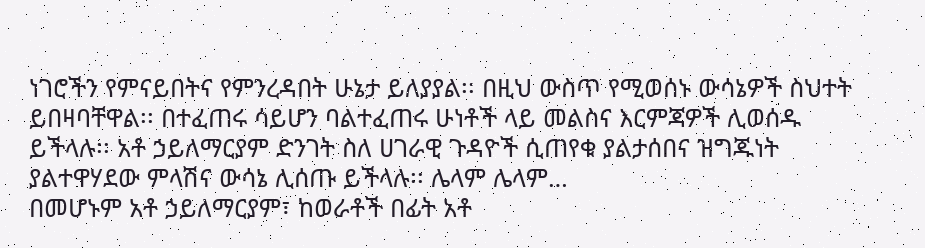ነገሮችን የምናይበትና የምንረዳበት ሁኔታ ይለያያል፡፡ በዚህ ውስጥ የሚወሰኑ ውሳኔዎች ስህተት ይበዛባቸዋል፡፡ በተፈጠሩ ሳይሆን ባልተፈጠሩ ሁነቶች ላይ መልስና እርምጃዎች ሊወሰዱ ይችላሉ፡፡ አቶ ኃይለማርያም ድንገት ስለ ሀገራዊ ጉዳዮች ሲጠየቁ ያልታሰበና ዝግጁነት ያልተዋሃደው ምላሽና ውሳኔ ሊሰጡ ይችላሉ፡፡ ሌላም ሌላም…
በመሆኑም አቶ ኃይለማርያም፣ ከወራቶች በፊት አቶ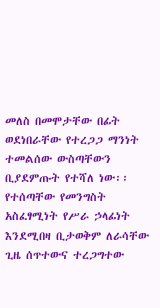መለስ በመሞታቸው በፊት ወደነበራቸው የተረጋጋ ማንነት ተመልሰው ውስጣቸውን ቢያደምጡት የተሻለ ነው፡፡ የተሰጣቸው የመንግስት አስፈፃሚነት የሥራ ኃላፊነት እንደሚበዛ ቢታወቅም ለራሳቸው ጊዜ ሰጥተውና ተረጋግተው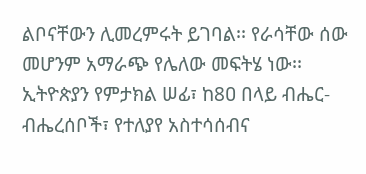ልቦናቸውን ሊመረምሩት ይገባል፡፡ የራሳቸው ሰው መሆንም አማራጭ የሌለው መፍትሄ ነው፡፡ ኢትዮጵያን የምታክል ሠፊ፣ ከ8ዐ በላይ ብሔር-ብሔረሰቦች፣ የተለያየ አስተሳሰብና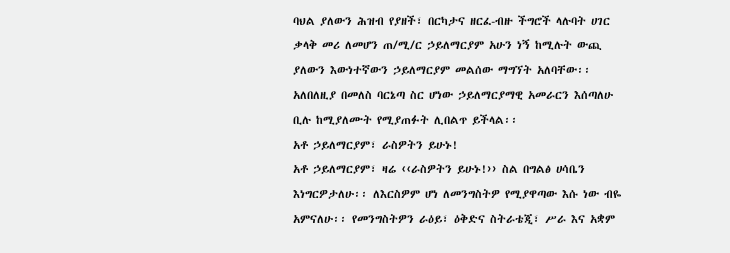ባህል ያለውን ሕዝብ የያዘች፣ በርካታና ዘርፈ-ብዙ ችግሮች ላሉባት ሀገር ቃላቅ መሪ ለመሆን ጠ/ሚ/ር ኃይለማርያም አሁን ነኝ ከሚሉት ውጪ ያለውን እውነተኛውን ኃይለማርያም መልሰው ማግኘት አለባቸው፡፡ አለበለዚያ በመለስ ባርኔጣ ስር ሆነው ኃይለማርያማዊ አመራርን እሰጣለሁ ቢሉ ከሚያለሙት የሚያጠፉት ሊበልጥ ይችላል፡፡
አቶ ኃይለማርያም፣ ራስዎትን ይሁኑ!
አቶ ኃይለማርያም፣ ዛሬ ‹‹ራስዎትን ይሁኑ!›› ስል በግልፅ ሀሳቤን እነግርዎታለሁ፡፡ ለእርስዎም ሆነ ለመንግስትዎ የሚያዋጣው እሱ ነው ብዬ አምናለሁ፡፡ የመንግስትዎን ራዕይ፣ ዕቅድና ስትራቴጂ፣ ሥራ እና አቋም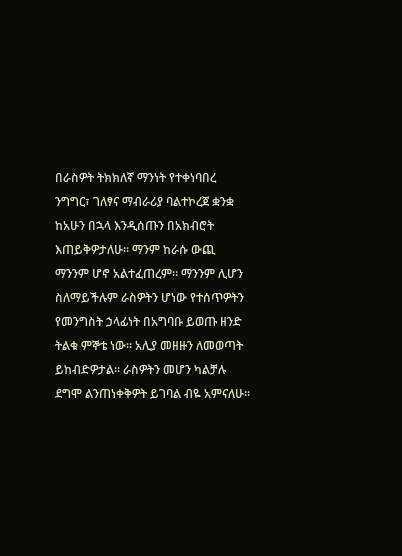በራስዎት ትክክለኛ ማንነት የተቀነባበረ ንግግር፣ ገለፃና ማብራሪያ ባልተኮረጀ ቋንቋ ከአሁን በኋላ እንዲሰጡን በአክብሮት እጠይቅዎታለሁ፡፡ ማንም ከራሱ ውጪ ማንንም ሆኖ አልተፈጠረም፡፡ ማንንም ሊሆን ስለማይችሉም ራስዎትን ሆነው የተሰጥዎትን የመንግስት ኃላፊነት በአግባቡ ይወጡ ዘንድ ትልቁ ምኞቴ ነው፡፡ አሊያ መዘዙን ለመወጣት ይከብድዎታል፡፡ ራስዎትን መሆን ካልቻሉ ደግሞ ልንጠነቀቅዎት ይገባል ብዬ አምናለሁ፡፡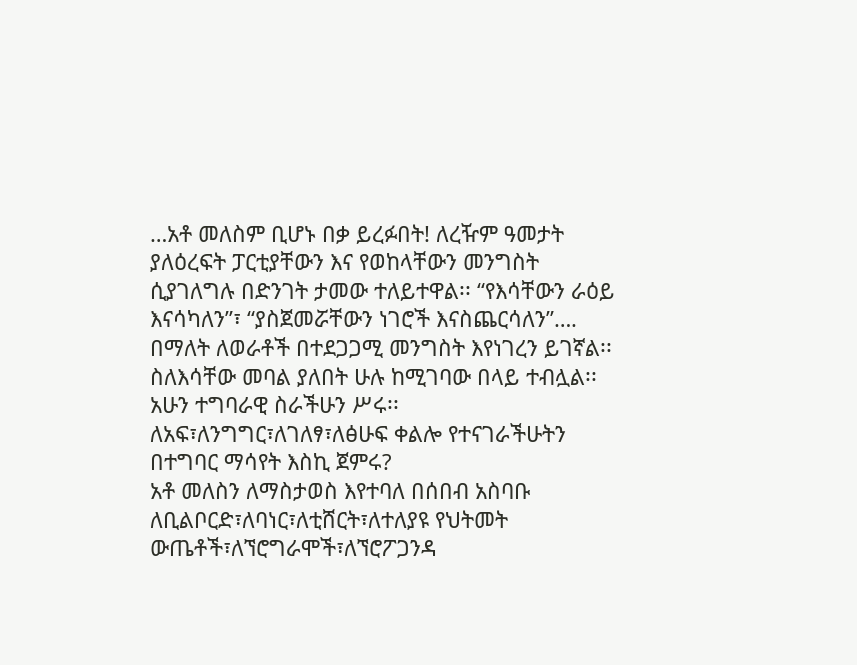…አቶ መለስም ቢሆኑ በቃ ይረፉበት! ለረዥም ዓመታት ያለዕረፍት ፓርቲያቸውን እና የወከላቸውን መንግስት ሲያገለግሉ በድንገት ታመው ተለይተዋል፡፡ “የእሳቸውን ራዕይ እናሳካለን”፣ “ያስጀመሯቸውን ነገሮች እናስጨርሳለን”…. በማለት ለወራቶች በተደጋጋሚ መንግስት እየነገረን ይገኛል፡፡ ስለእሳቸው መባል ያለበት ሁሉ ከሚገባው በላይ ተብሏል፡፡ አሁን ተግባራዊ ስራችሁን ሥሩ፡፡ ለአፍ፣ለንግግር፣ለገለፃ፣ለፅሁፍ ቀልሎ የተናገራችሁትን በተግባር ማሳየት እስኪ ጀምሩ?
አቶ መለስን ለማስታወስ እየተባለ በሰበብ አስባቡ ለቢልቦርድ፣ለባነር፣ለቲሸርት፣ለተለያዩ የህትመት ውጤቶች፣ለኘሮግራሞች፣ለኘሮፖጋንዳ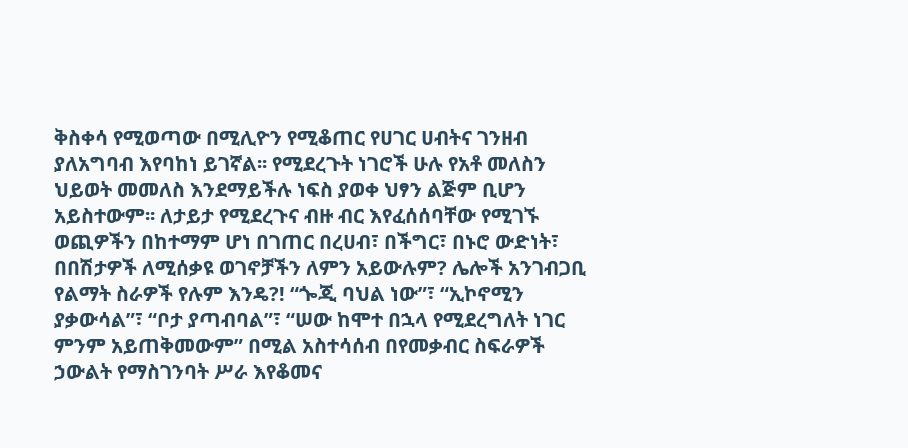ቅስቀሳ የሚወጣው በሚሊዮን የሚቆጠር የሀገር ሀብትና ገንዘብ ያለአግባብ እየባከነ ይገኛል፡፡ የሚደረጉት ነገሮች ሁሉ የአቶ መለስን ህይወት መመለስ እንደማይችሉ ነፍስ ያወቀ ህፃን ልጅም ቢሆን አይስተውም፡፡ ለታይታ የሚደረጉና ብዙ ብር እየፈሰሰባቸው የሚገኙ ወጪዎችን በከተማም ሆነ በገጠር በረሀብ፣ በችግር፣ በኑሮ ውድነት፣ በበሽታዎች ለሚሰቃዩ ወገኖቻችን ለምን አይውሉም? ሌሎች አንገብጋቢ የልማት ስራዎች የሉም እንዴ?! “ጐጂ ባህል ነው”፣ “ኢኮኖሚን ያቃውሳል”፣ “ቦታ ያጣብባል”፣ “ሠው ከሞተ በኋላ የሚደረግለት ነገር ምንም አይጠቅመውም” በሚል አስተሳሰብ በየመቃብር ስፍራዎች ኃውልት የማስገንባት ሥራ እየቆመና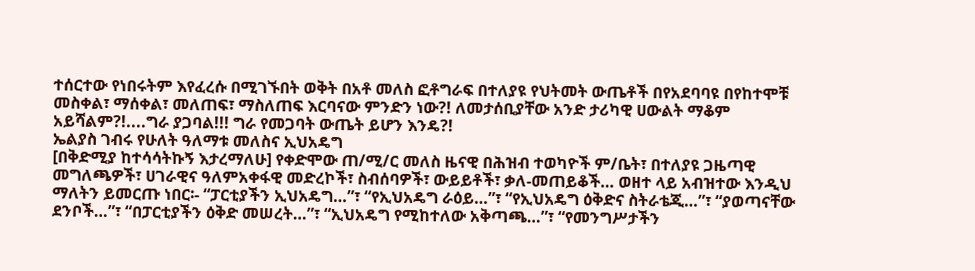ተሰርተው የነበሩትም እየፈረሱ በሚገኙበት ወቅት በአቶ መለስ ፎቶግራፍ በተለያዩ የህትመት ውጤቶች በየአደባባዩ በየከተሞቹ መስቀል፣ ማሰቀል፣ መለጠፍ፣ ማስለጠፍ እርባናው ምንድን ነው?! ለመታሰቢያቸው አንድ ታሪካዊ ሀውልት ማቆም አይሻልም?!....ግራ ያጋባል!!! ግራ የመጋባት ውጤት ይሆን እንዴ?!
ኤልያስ ገብሩ የሁለት ዓለማቱ መለስና ኢህአዴግ
[በቅድሚያ ከተሳሳትኩኝ እታረማለሁ] የቀድሞው ጠ/ሚ/ር መለስ ዜናዊ በሕዝብ ተወካዮች ም/ቤት፣ በተለያዩ ጋዜጣዊ መግለጫዎች፣ ሀገራዊና ዓለምአቀፋዊ መድረኮች፣ ስብሰባዎች፣ ውይይቶች፣ ቃለ-መጠይቆች… ወዘተ ላይ አብዝተው እንዲህ ማለትን ይመርጡ ነበር፡- “ፓርቲያችን ኢህአዴግ…”፣ “የኢህአዴግ ራዕይ…”፣ “የኢህአዴግ ዕቅድና ስትራቴጂ…”፣ “ያወጣናቸው ደንቦች…”፣ “በፓርቲያችን ዕቅድ መሠረት…”፣ “ኢህአዴግ የሚከተለው አቅጣጫ…”፣ “የመንግሥታችን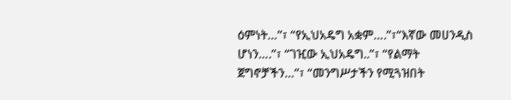ዕምነት…”፣ “የኢህአዴግ አቋም….”፣“እኛው መሀንዲስ ሆነን….”፣ “ገዢው ኢህአዴግ..”፣ “የልማት ጀግኖቻችን…”፣ “መንግሥታችን የሚጓዝበት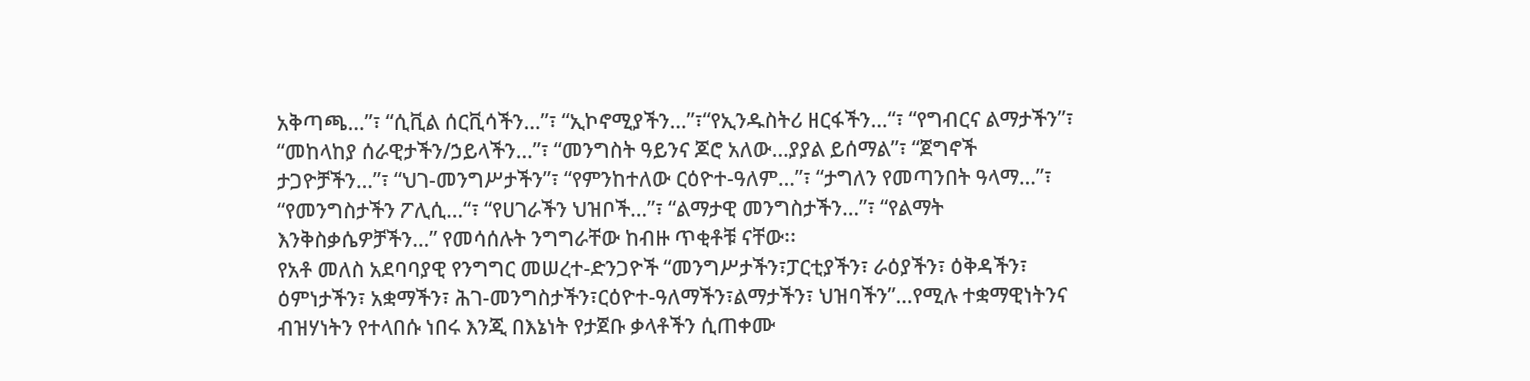አቅጣጫ…”፣ “ሲቪል ሰርቪሳችን…”፣ “ኢኮኖሚያችን…”፣“የኢንዱስትሪ ዘርፋችን…“፣ “የግብርና ልማታችን”፣ “መከላከያ ሰራዊታችን/ኃይላችን…”፣ “መንግስት ዓይንና ጆሮ አለው…ያያል ይሰማል”፣ “ጀግኖች ታጋዮቻችን…”፣ “ህገ-መንግሥታችን”፣ “የምንከተለው ርዕዮተ-ዓለም…”፣ “ታግለን የመጣንበት ዓላማ…”፣ “የመንግስታችን ፖሊሲ…“፣ “የሀገራችን ህዝቦች…”፣ “ልማታዊ መንግስታችን…”፣ “የልማት እንቅስቃሴዎቻችን…” የመሳሰሉት ንግግራቸው ከብዙ ጥቂቶቹ ናቸው፡፡
የአቶ መለስ አደባባያዊ የንግግር መሠረተ-ድንጋዮች “መንግሥታችን፣ፓርቲያችን፣ ራዕያችን፣ ዕቅዳችን፣ ዕምነታችን፣ አቋማችን፣ ሕገ-መንግስታችን፣ርዕዮተ-ዓለማችን፣ልማታችን፣ ህዝባችን”…የሚሉ ተቋማዊነትንና ብዝሃነትን የተላበሱ ነበሩ እንጂ በእኔነት የታጀቡ ቃላቶችን ሲጠቀሙ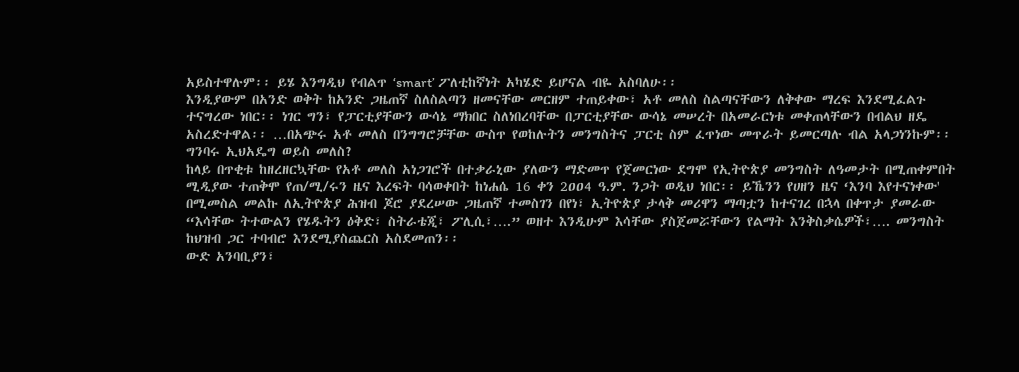አይስተዋሉም፡፡ ይሄ እንግዲህ የብልጥ ‘smart’ ፖለቲከኛነት አካሄድ ይሆናል ብዬ አስባለሁ፡፡
እንዲያውም በአንድ ወቅት ከአንድ ጋዜጠኛ ስለስልጣን ዘመናቸው መርዘም ተጠይቀው፣ አቶ መለስ ስልጣናቸውን ለቅቀው ማረፍ እንደሚፈልጉ ተናግረው ነበር፡፡ ነገር ግን፣ የፓርቲያቸውን ውሳኔ ማክበር ስለነበረባቸው በፓርቲያቸው ውሳኔ መሠረት በአመራርነቱ መቀጠላቸውን በብልህ ዘዴ አስረድተዋል፡፡ …በአጭሩ አቶ መለስ በንግግሮቻቸው ውስጥ የወከሉትን መንግስትና ፓርቲ ስም ፈጥነው መጥራት ይመርጣሉ ብል አላጋነንኩም፡፡
ግንባሩ ኢህአዴግ ወይስ መለስ?
ከላይ በጥቂቱ ከዘረዘርኳቸው የአቶ መለስ አነጋገሮች በተቃራኒው ያለውን ማድመጥ የጀመርነው ደግሞ የኢትዮጵያ መንግስት ለዓመታት በሚጠቀምበት ሚዲያው ተጠቅሞ የጠ/ሚ/ሩን ዜና እረፍት ባሳወቀበት ከነሐሴ 16 ቀን 2ዐዐ4 ዓ.ም. ንጋት ወዲህ ነበር፡፡ ይኼንን የሀዘን ዜና ‘እንባ እየተናነቀው' በሚመስል መልኩ ለኢትዮጵያ ሕዝብ ጆሮ ያደረሠው ጋዜጠኛ ተመስገን በየነ፣ ኢትዮጵያ ታላቅ መሪዋን ማጣቷን ከተናገረ በኋላ በቀጥታ ያመራው “እሳቸው ትተውልን የሄዱትን ዕቅድ፣ ስትራቴጂ፣ ፖሊሲ፣….” ወዘተ እንዲሁም እሳቸው ያስጀመሯቸውን የልማት እንቅስቃሴዎች፣…. መንግስት ከህዝብ ጋር ተባብሮ እንደሚያስጨርስ አስደመጠን፡፡
ውድ አንባቢያን፣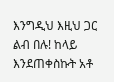እንግዲህ እዚህ ጋር ልብ በሉ! ከላይ እንደጠቀስኩት አቶ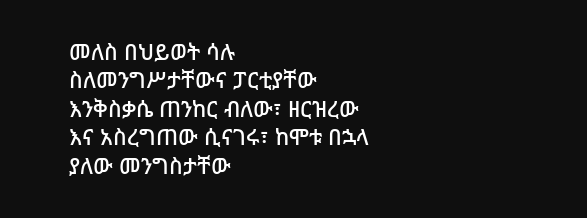መለስ በህይወት ሳሉ ስለመንግሥታቸውና ፓርቲያቸው እንቅስቃሴ ጠንከር ብለው፣ ዘርዝረው እና አስረግጠው ሲናገሩ፣ ከሞቱ በኋላ ያለው መንግስታቸው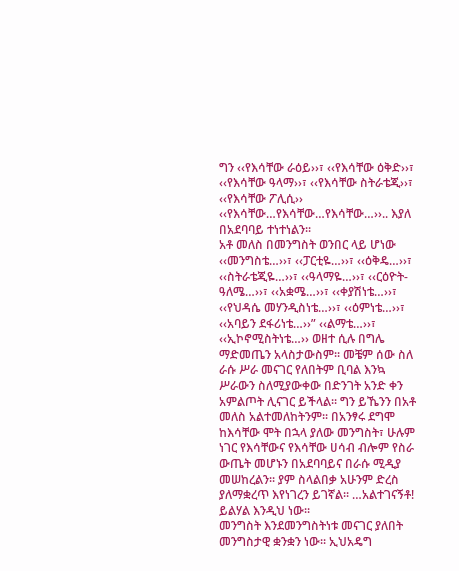ግን ‹‹የእሳቸው ራዕይ››፣ ‹‹የእሳቸው ዕቅድ››፣ ‹‹የእሳቸው ዓላማ››፣ ‹‹የእሳቸው ስትራቴጂ››፣ ‹‹የእሳቸው ፖሊሲ›› ‹‹የእሳቸው…የእሳቸው…የእሳቸው…››.. እያለ በአደባባይ ተነተነልን፡፡
አቶ መለስ በመንግስት ወንበር ላይ ሆነው ‹‹መንግስቴ…››፣ ‹‹ፓርቲዬ…››፣ ‹‹ዕቅዴ…››፣ ‹‹ስትራቴጂዬ…››፣ ‹‹ዓላማዬ…››፣ ‹‹ርዕዮት-ዓለሜ…››፣ ‹‹አቋሜ…››፣ ‹‹ቀያሽነቴ…››፣ ‹‹የህዳሴ መሃንዲስነቴ…››፣ ‹‹ዕምነቴ…››፣ ‹‹አባይን ደፋሪነቴ…››” ‹‹ልማቴ…››፣ ‹‹ኢኮኖሚስትነቴ…›› ወዘተ ሲሉ በግሌ ማድመጤን አላስታውስም፡፡ መቼም ሰው ስለ ራሱ ሥራ መናገር የለበትም ቢባል እንኳ ሥራውን ስለሚያውቀው በድንገት አንድ ቀን አምልጦት ሊናገር ይችላል፡፡ ግን ይኼንን በአቶ መለስ አልተመለከትንም፡፡ በአንፃሩ ደግሞ ከእሳቸው ሞት በኋላ ያለው መንግስት፣ ሁሉም ነገር የእሳቸውና የእሳቸው ሀሳብ ብሎም የስራ ውጤት መሆኑን በአደባባይና በራሱ ሚዲያ መሠከረልን፡፡ ያም ስላልበቃ አሁንም ድረስ ያለማቋረጥ እየነገረን ይገኛል፡፡ …አልተገናኝቶ! ይልሃል እንዲህ ነው፡፡
መንግስት እንደመንግስትነቱ መናገር ያለበት መንግስታዊ ቋንቋን ነው፡፡ ኢህአዴግ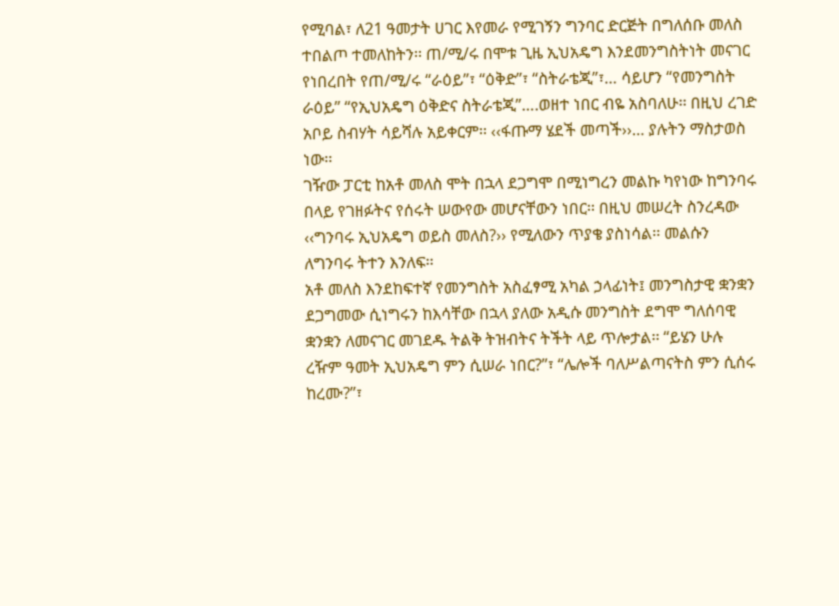የሚባል፣ ለ21 ዓመታት ሀገር እየመራ የሚገኝን ግንባር ድርጅት በግለሰቡ መለስ ተበልጦ ተመለከትን፡፡ ጠ/ሚ/ሩ በሞቱ ጊዜ ኢህአዴግ እንደመንግስትነት መናገር የነበረበት የጠ/ሚ/ሩ “ራዕይ”፣ “ዕቅድ”፣ “ስትራቴጂ”፣… ሳይሆን “የመንግስት ራዕይ” “የኢህአዴግ ዕቅድና ስትራቴጂ”….ወዘተ ነበር ብዬ አስባለሁ፡፡ በዚህ ረገድ አቦይ ስብሃት ሳይሻሉ አይቀርም፡፡ ‹‹ፋጡማ ሄደች መጣች››… ያሉትን ማስታወስ ነው፡፡
ገዥው ፓርቲ ከአቶ መለስ ሞት በኋላ ደጋግሞ በሚነግረን መልኩ ካየነው ከግንባሩ በላይ የገዘፉትና የሰሩት ሠውየው መሆናቸውን ነበር፡፡ በዚህ መሠረት ስንረዳው ‹‹ግንባሩ ኢህአዴግ ወይስ መለስ?›› የሚለውን ጥያቄ ያስነሳል፡፡ መልሱን ለግንባሩ ትተን እንለፍ፡፡
አቶ መለስ እንደከፍተኛ የመንግስት አስፈፃሚ አካል ኃላፊነት፤ መንግስታዊ ቋንቋን ደጋግመው ሲነግሩን ከእሳቸው በኋላ ያለው አዲሱ መንግስት ደግሞ ግለሰባዊ ቋንቋን ለመናገር መገደዱ ትልቅ ትዝብትና ትችት ላይ ጥሎታል፡፡ “ይሄን ሁሉ ረዥም ዓመት ኢህአዴግ ምን ሲሠራ ነበር?”፣ “ሌሎች ባለሥልጣናትስ ምን ሲሰሩ ከረሙ?”፣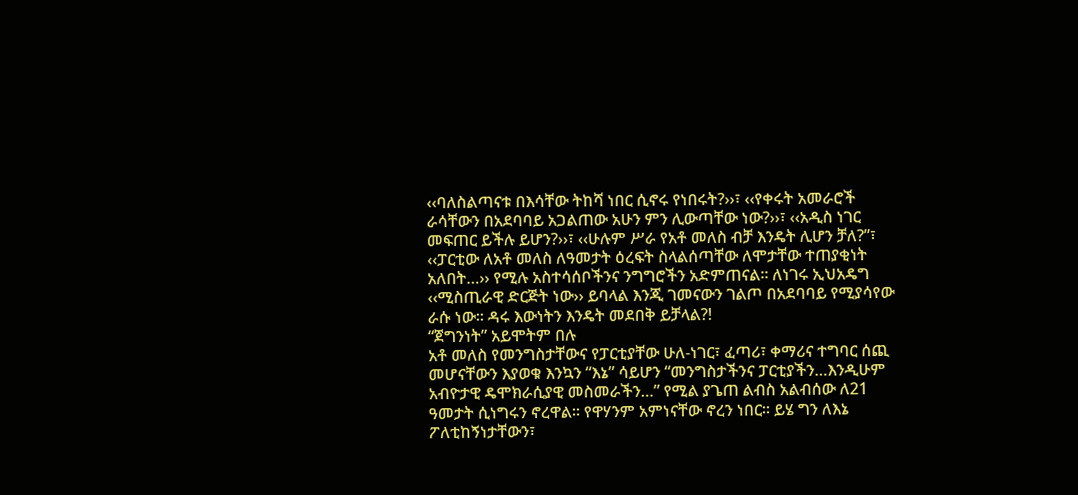‹‹ባለስልጣናቱ በእሳቸው ትከሻ ነበር ሲኖሩ የነበሩት?››፣ ‹‹የቀሩት አመራሮች ራሳቸውን በአደባባይ አጋልጠው አሁን ምን ሊውጣቸው ነው?››፣ ‹‹አዲስ ነገር መፍጠር ይችሉ ይሆን?››፣ ‹‹ሁሉም ሥራ የአቶ መለስ ብቻ እንዴት ሊሆን ቻለ?”፣ ‹‹ፓርቲው ለአቶ መለስ ለዓመታት ዕረፍት ስላልሰጣቸው ለሞታቸው ተጠያቂነት አለበት…›› የሚሉ አስተሳሰቦችንና ንግግሮችን አድምጠናል፡፡ ለነገሩ ኢህአዴግ ‹‹ሚስጢራዊ ድርጅት ነው›› ይባላል እንጂ ገመናውን ገልጦ በአደባባይ የሚያሳየው ራሱ ነው፡፡ ዳሩ እውነትን እንዴት መደበቅ ይቻላል?!
“ጀግንነት” አይሞትም በሉ
አቶ መለስ የመንግስታቸውና የፓርቲያቸው ሁለ-ነገር፣ ፈጣሪ፣ ቀማሪና ተግባር ሰጪ መሆናቸውን እያወቁ እንኳን “እኔ” ሳይሆን “መንግስታችንና ፓርቲያችን…እንዲሁም አብዮታዊ ዴሞክራሲያዊ መስመራችን…” የሚል ያጌጠ ልብስ አልብሰው ለ21 ዓመታት ሲነግሩን ኖረዋል፡፡ የዋሃንም አምነናቸው ኖረን ነበር፡፡ ይሄ ግን ለእኔ ፖለቲከኝነታቸውን፣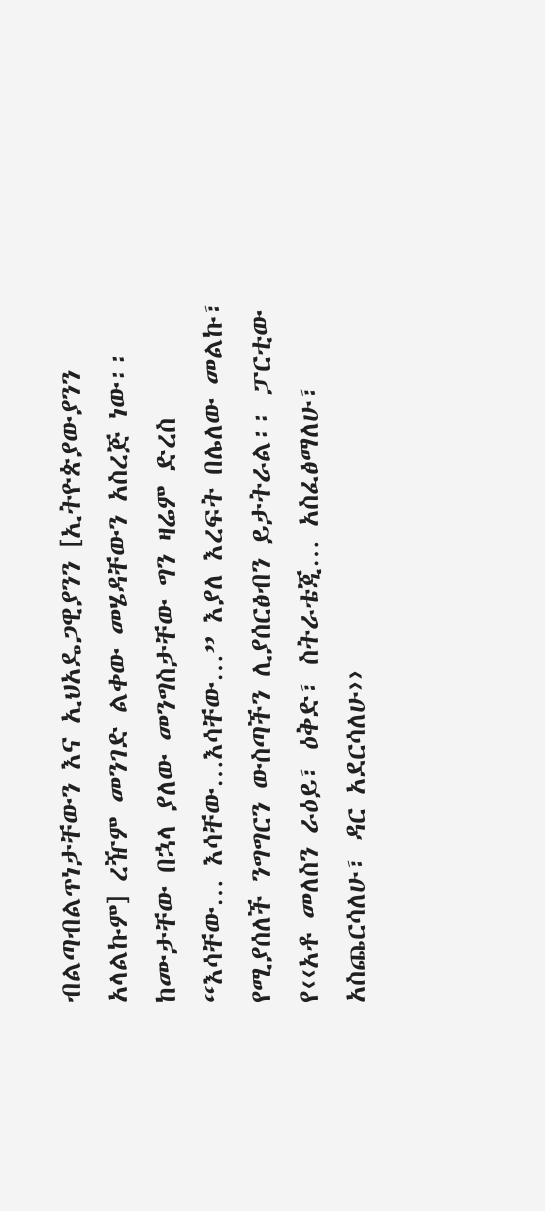ብልጣብልጥነታቸውን እና ኢህአዴጋዊያንን [ኢትዮጵያውያንን አላልኩም] ረዥም መንገድ ልቀው መሄዳቸውን አስረጅ ነው፡፡
ከሙታቸው በኋላ ያለው መንግስታቸው ግን ዛሬም ድረስ “እሳቸው… እሳቸው…እሳቸው…” እያለ እረፍት በሌለው መልኩ፣ የሚያሰለች ንግግርን ውስጣችን ሊያሰርፅብን ይታትራል፡፡ ፓርቲው የ‹‹አቶ መለስን ራዕይ፣ ዕቅድ፣ ስትራቴጂ… አስፈፅማለሁ፣ አስጨርሳለሁ፣ ዳር አደርሳለሁ››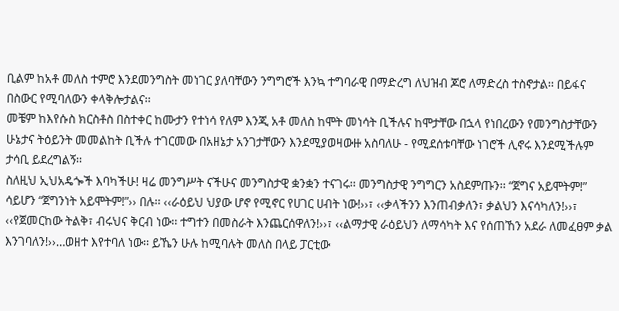ቢልም ከአቶ መለስ ተምሮ እንደመንግስት መነገር ያለባቸውን ንግግሮች እንኳ ተግባራዊ በማድረግ ለህዝብ ጆሮ ለማድረስ ተስኖታል፡፡ በይፋና በስውር የሚባለውን ቀላቅሎታልና፡፡
መቼም ከእየሱስ ክርስቶስ በስተቀር ከሙታን የተነሳ የለም እንጂ አቶ መለስ ከሞት መነሳት ቢችሉና ከሞታቸው በኋላ የነበረውን የመንግስታቸውን ሁኔታና ትዕይንት መመልከት ቢችሉ ተገርመው በአዘኔታ አንገታቸውን እንደሚያወዛውዙ አስባለሁ - የሚደሰቱባቸው ነገሮች ሊኖሩ እንደሚችሉም ታሳቢ ይደረግልኝ፡፡
ስለዚህ ኢህአዴጐች እባካችሁ! ዛሬ መንግሥት ናችሁና መንግስታዊ ቋንቋን ተናገሩ፡፡ መንግስታዊ ንግግርን አስደምጡን፡፡ “ጀግና አይሞትም!” ሳይሆን “ጀግንነት አይሞትም!”›› በሉ፡፡ ‹‹ራዕይህ ህያው ሆኖ የሚኖር የሀገር ሀብት ነው!››፣ ‹‹ቃላችንን እንጠብቃለን፣ ቃልህን እናሳካለን!››፣ ‹‹የጀመርከው ትልቅ፣ ብሩህና ቅርብ ነው፡፡ ተግተን በመስራት እንጨርሰዋለን!››፣ ‹‹ልማታዊ ራዕይህን ለማሳካት እና የሰጠኸን አደራ ለመፈፀም ቃል እንገባለን!››…ወዘተ እየተባለ ነው፡፡ ይኼን ሁሉ ከሚባሉት መለስ በላይ ፓርቲው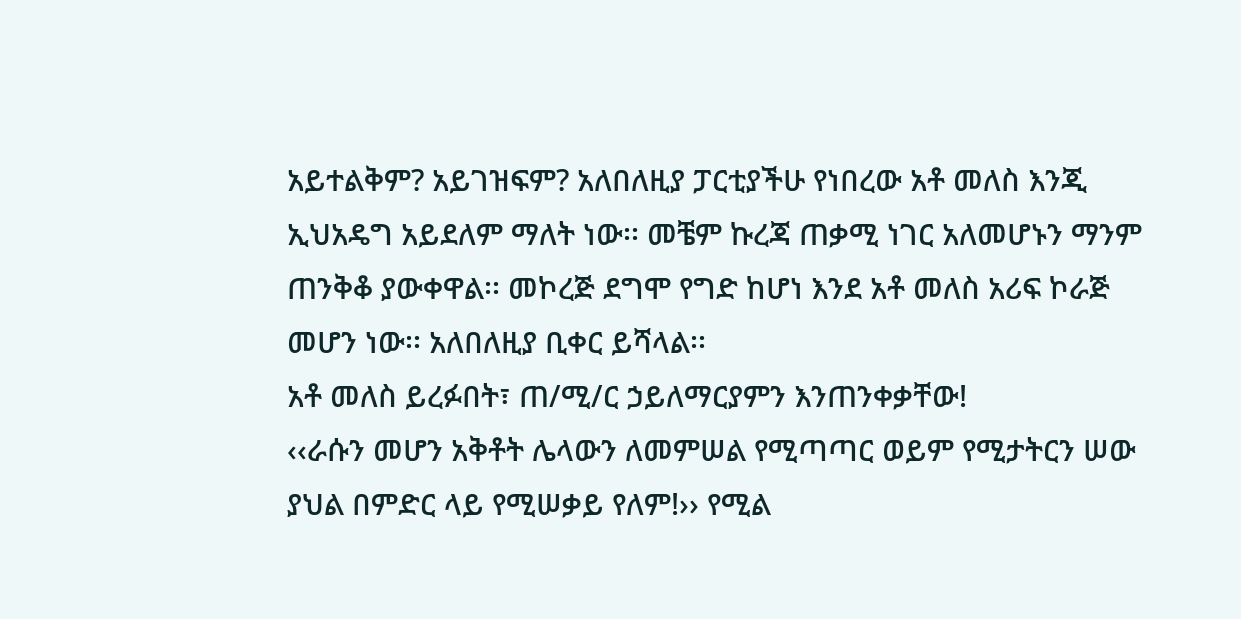አይተልቅም? አይገዝፍም? አለበለዚያ ፓርቲያችሁ የነበረው አቶ መለስ እንጂ ኢህአዴግ አይደለም ማለት ነው፡፡ መቼም ኩረጃ ጠቃሚ ነገር አለመሆኑን ማንም ጠንቅቆ ያውቀዋል፡፡ መኮረጅ ደግሞ የግድ ከሆነ እንደ አቶ መለስ አሪፍ ኮራጅ መሆን ነው፡፡ አለበለዚያ ቢቀር ይሻላል፡፡
አቶ መለስ ይረፉበት፣ ጠ/ሚ/ር ኃይለማርያምን እንጠንቀቃቸው!
‹‹ራሱን መሆን አቅቶት ሌላውን ለመምሠል የሚጣጣር ወይም የሚታትርን ሠው ያህል በምድር ላይ የሚሠቃይ የለም!›› የሚል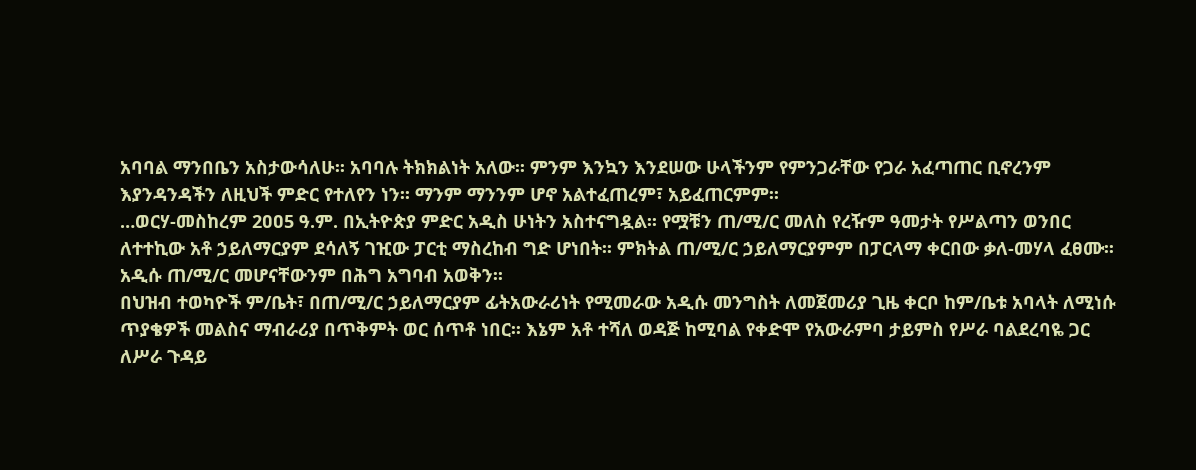አባባል ማንበቤን አስታውሳለሁ፡፡ አባባሉ ትክክልነት አለው፡፡ ምንም እንኳን እንደሠው ሁላችንም የምንጋራቸው የጋራ አፈጣጠር ቢኖረንም እያንዳንዳችን ለዚህች ምድር የተለየን ነን፡፡ ማንም ማንንም ሆኖ አልተፈጠረም፣ አይፈጠርምም፡፡
…ወርሃ-መስከረም 2ዐዐ5 ዓ.ም. በኢትዮጵያ ምድር አዲስ ሁነትን አስተናግዷል፡፡ የሟቹን ጠ/ሚ/ር መለስ የረዥም ዓመታት የሥልጣን ወንበር ለተተኪው አቶ ኃይለማርያም ደሳለኝ ገዢው ፓርቲ ማስረከብ ግድ ሆነበት፡፡ ምክትል ጠ/ሚ/ር ኃይለማርያምም በፓርላማ ቀርበው ቃለ-መሃላ ፈፀሙ፡፡ አዲሱ ጠ/ሚ/ር መሆናቸውንም በሕግ አግባብ አወቅን፡፡
በህዝብ ተወካዮች ም/ቤት፣ በጠ/ሚ/ር ኃይለማርያም ፊትአውራሪነት የሚመራው አዲሱ መንግስት ለመጀመሪያ ጊዜ ቀርቦ ከም/ቤቱ አባላት ለሚነሱ ጥያቄዎች መልስና ማብራሪያ በጥቅምት ወር ሰጥቶ ነበር፡፡ እኔም አቶ ተሻለ ወዳጅ ከሚባል የቀድሞ የአውራምባ ታይምስ የሥራ ባልደረባዬ ጋር ለሥራ ጉዳይ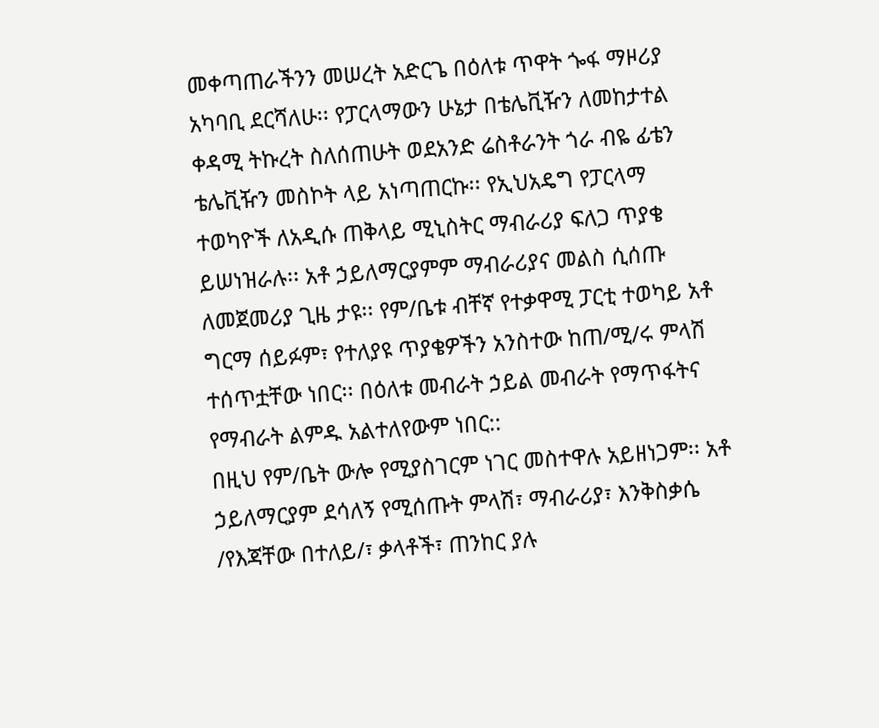መቀጣጠራችንን መሠረት አድርጌ በዕለቱ ጥዋት ጐፋ ማዞሪያ አካባቢ ደርሻለሁ፡፡ የፓርላማውን ሁኔታ በቴሌቪዥን ለመከታተል ቀዳሚ ትኩረት ስለሰጠሁት ወደአንድ ሬስቶራንት ጎራ ብዬ ፊቴን ቴሌቪዥን መስኮት ላይ አነጣጠርኩ፡፡ የኢህአዴግ የፓርላማ ተወካዮች ለአዲሱ ጠቅላይ ሚኒስትር ማብራሪያ ፍለጋ ጥያቄ ይሠነዝራሉ፡፡ አቶ ኃይለማርያምም ማብራሪያና መልስ ሲሰጡ ለመጀመሪያ ጊዜ ታዩ፡፡ የም/ቤቱ ብቸኛ የተቃዋሚ ፓርቲ ተወካይ አቶ ግርማ ሰይፉም፣ የተለያዩ ጥያቄዎችን አንስተው ከጠ/ሚ/ሩ ምላሽ ተሰጥቷቸው ነበር፡፡ በዕለቱ መብራት ኃይል መብራት የማጥፋትና የማብራት ልምዱ አልተለየውም ነበር::
በዚህ የም/ቤት ውሎ የሚያስገርም ነገር መስተዋሉ አይዘነጋም፡፡ አቶ ኃይለማርያም ደሳለኝ የሚሰጡት ምላሽ፣ ማብራሪያ፣ እንቅስቃሴ /የእጃቸው በተለይ/፣ ቃላቶች፣ ጠንከር ያሉ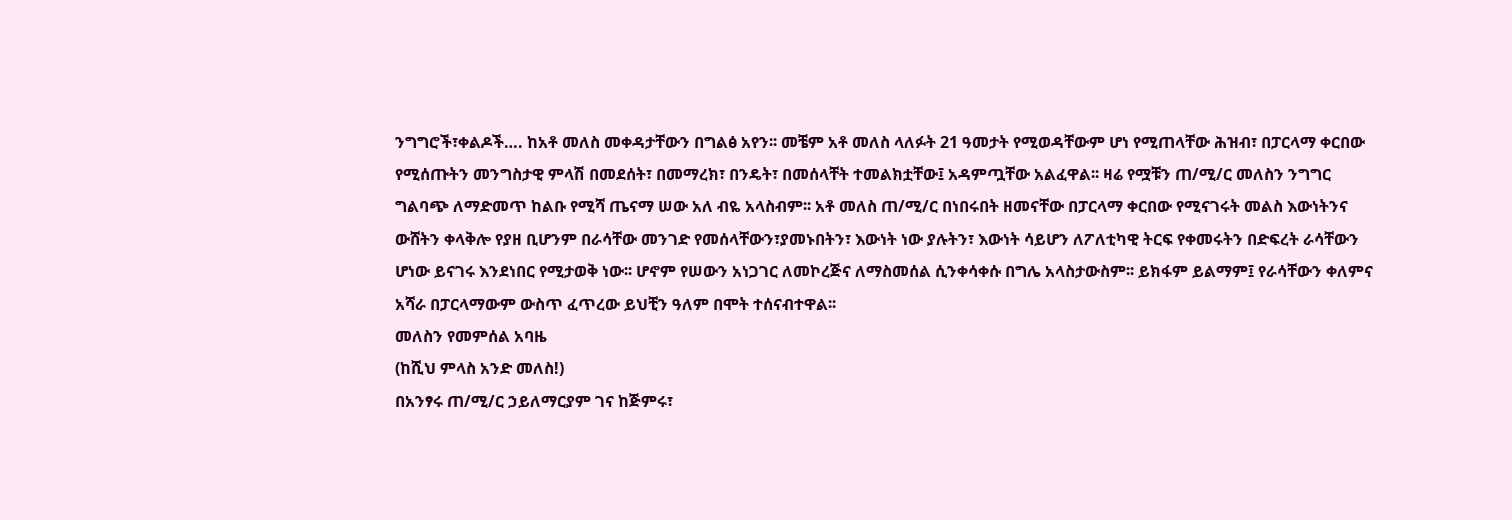ንግግሮች፣ቀልዶች…. ከአቶ መለስ መቀዳታቸውን በግልፅ አየን፡፡ መቼም አቶ መለስ ላለፉት 21 ዓመታት የሚወዳቸውም ሆነ የሚጠላቸው ሕዝብ፣ በፓርላማ ቀርበው የሚሰጡትን መንግስታዊ ምላሽ በመደሰት፣ በመማረክ፣ በንዴት፣ በመሰላቸት ተመልክቷቸው፤ አዳምጧቸው አልፈዋል፡፡ ዛሬ የሟቹን ጠ/ሚ/ር መለስን ንግግር ግልባጭ ለማድመጥ ከልቡ የሚሻ ጤናማ ሠው አለ ብዬ አላስብም፡፡ አቶ መለስ ጠ/ሚ/ር በነበሩበት ዘመናቸው በፓርላማ ቀርበው የሚናገሩት መልስ እውነትንና ውሸትን ቀላቅሎ የያዘ ቢሆንም በራሳቸው መንገድ የመሰላቸውን፣ያመኑበትን፣ እውነት ነው ያሉትን፣ እውነት ሳይሆን ለፖለቲካዊ ትርፍ የቀመሩትን በድፍረት ራሳቸውን ሆነው ይናገሩ እንደነበር የሚታወቅ ነው፡፡ ሆኖም የሠውን አነጋገር ለመኮረጅና ለማስመሰል ሲንቀሳቀሱ በግሌ አላስታውስም፡፡ ይክፋም ይልማም፤ የራሳቸውን ቀለምና አሻራ በፓርላማውም ውስጥ ፈጥረው ይህቺን ዓለም በሞት ተሰናብተዋል፡፡
መለስን የመምሰል አባዜ
(ከሺህ ምላስ አንድ መለስ!)
በአንፃሩ ጠ/ሚ/ር ኃይለማርያም ገና ከጅምሩ፣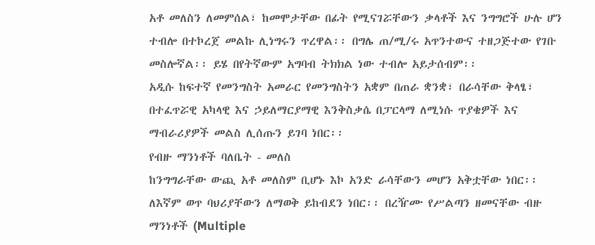አቶ መለስን ለመምሰል፣ ከመሞታቸው በፊት የሚናገሯቸውን ቃላቶች እና ንግግሮች ሁሉ ሆን ተብሎ በተኮረጀ መልኩ ሊነግሩን ጥረዋል፡፡ በግሌ ጠ/ሚ/ሩ አጥንተውና ተዘጋጅተው የገቡ መስሎኛል፡፡ ይሄ በየትኛውም አግባብ ትክክል ነው ተብሎ አይታሰብም፡፡
አዲሱ ከፍተኛ የመንግስት አመራር የመንግስትን አቋም በጠራ ቋንቋ፣ በራሳቸው ቅላፄ፣ በተፈጥሯዊ አካላዊ እና ኃይለማርያማዊ እንቅስቃሴ በፓርላማ ለሚነሱ ጥያቄዎች እና ማብራሪያዎች መልስ ሊሰጡን ይገባ ነበር፡፡
የብዙ ማንነቶች ባለቤት - መለስ
ከንግግራቸው ውጪ አቶ መለስም ቢሆኑ እኮ አንድ ራሳቸውን መሆን አቅቷቸው ነበር፡፡ ለእኛም ወጥ ባህሪያቸውን ለማወቅ ይከብደን ነበር፡፡ በረዥሙ የሥልጣን ዘመናቸው ብዙ ማንነቶች (Multiple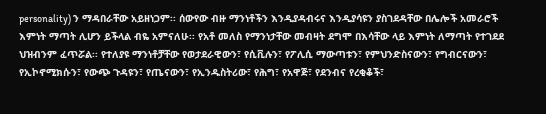personality) ን ማዳበራቸው አይዘነጋም፡፡ ሰውየው ብዙ ማንነቶችን እንዲያዳብሩና እንዲያሳዩን ያስገደዳቸው በሌሎች አመራሮች እምነት ማጣት ሊሆን ይችላል ብዬ አምናለሁ፡፡ የአቶ መለስ የማንነታቸው መብዛት ደግሞ በእሳቸው ላይ እምነት ለማጣት የተገደደ ህዝብንም ፈጥሯል፡፡ የተለያዩ ማንነቶቻቸው የወታደራዊውን፣ የሲቪሉን፣ የፖሊሲ ማውጣቱን፣ የምህንድስናውን፣ የግብርናውን፣ የኢኮኖሚክሱን፣ የውጭ ጉዳዩን፣ የጤናውን፣ የኢንዱስትሪው፣ የሕግ፣ የአዋጅ፣ የደንብና የረቂቆች፣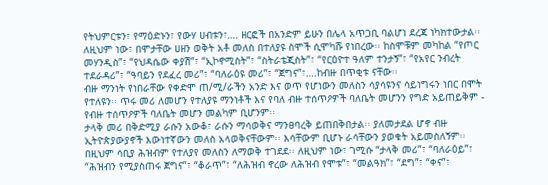የትህምርቱን፣ የማዕድኑን፣ የውሃ ሀብቱን፣…. ዘርፎች በአንድም ይሁን በሌላ አጥጋቢ ባልሆነ ደረጃ ነካክተውታል፡፡ ለዚህም ነው፣ በሞታቸው ሀዘን ወቅት አቶ መለስ በተለያዩ ስሞች ሲሞካሹ የነበረው፡፡ ከስሞቹም መካከል “የጦር መሃንዲስ”፣ “የህዳሴው ቀያሽ”፣ “ኢኮኖሚስት”፣ “ስትራቴጂስት”፣ “የርዕዮተ ዓለም ተንታኝ”፣ “የአየር ንብረት ተደራዳሪ”፣ “ዓባይን የደፈረ መሪ”፣ “ባለራዕዩ መሪ”፣ “ጀግና”፣….ከብዙ በጥቂቱ ናቸው፡፡
ብዙ ማንነት የነበራቸው የቀድሞ ጠ/ሚ/ራችን አንድ እና ወጥ የሆነውን መለስን ሳያሳዩንና ሳይነግሩን ነበር በሞት የተለዩን፡፡ ጥሩ መሪ ለመሆን የተለያዩ ማንነቶች እና የባለ ብዙ ተሰጥዖዎች ባለቤት መሆንን የግድ አይጠይቅም - የብዙ ተሰጥዖዎች ባለቤት መሆን መልካም ቢሆንም፡፡
ታላቅ መሪ በቅድሚያ ራሱን አውቆ፣ ራሱን ማሳወቅና ማንፀባረቅ ይጠበቅበታል፡፡ ያለመታደል ሆኖ ብዙ ኢትዮጵያውያኖች እውነተኛውን መለስ አላወቅናቸውም፡፡ እሳቸውም ቢሆኑ ራሳቸውን ያወቁት አይመስለኝም፡፡ በዚህም ሳቢያ ሕዝብም የተለያየ መለስን ለማወቅ ተገደደ፡፡ ለዚህም ነው፣ ገሚሱ “ታላቅ መሪ”፣ “ባለራዕይ”፣ “ሕዝብን የሚያስጠሩ ጀግና”፣ “ቆራጥ”፣ “ለሕዝብ ኖረው ለሕዝብ የሞቱ”፣ “መልዓክ”፣ “ደግ”፣ “ቀና”፣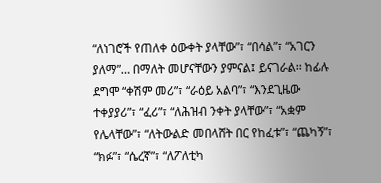“ለነገሮች የጠለቀ ዕውቀት ያላቸው”፣ “በሳል”፣ “አገርን ያለማ”… በማለት መሆናቸውን ያምናል፤ ይናገራል፡፡ ከፊሉ ደግሞ “ቀሽም መሪ”፣ “ራዕይ አልባ”፣ “እንደጊዜው ተቀያያሪ”፣ “ፈሪ”፣ “ለሕዝብ ንቀት ያላቸው”፣ “አቋም የሌላቸው”፣ “ለትውልድ መበላሸት በር የከፈቱ”፣ “ጨካኝ”፣ “ክፉ”፣ “ሴረኛ”፣ “ለፖለቲካ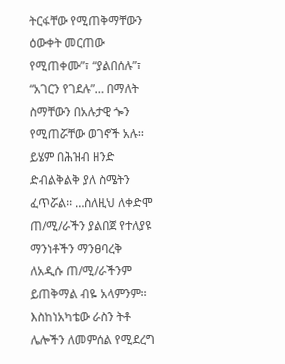ትርፋቸው የሚጠቅማቸውን ዕውቀት መርጠው የሚጠቀሙ”፣ “ያልበሰሉ”፣ “አገርን የገደሉ”… በማለት ስማቸውን በአሉታዊ ጐን የሚጠሯቸው ወገኖች አሉ፡፡ ይሄም በሕዝብ ዘንድ ድብልቅልቅ ያለ ስሜትን ፈጥሯል፡፡ …ስለዚህ ለቀድሞ ጠ/ሚ/ራችን ያልበጀ የተለያዩ ማንነቶችን ማንፀባረቅ ለአዲሱ ጠ/ሚ/ራችንም ይጠቅማል ብዬ አላምንም፡፡ እስከነአካቴው ራስን ትቶ ሌሎችን ለመምሰል የሚደረግ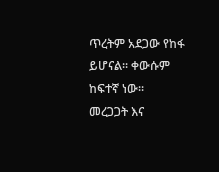ጥረትም አደጋው የከፋ ይሆናል፡፡ ቀውሱም ከፍተኛ ነው፡፡
መረጋጋት እና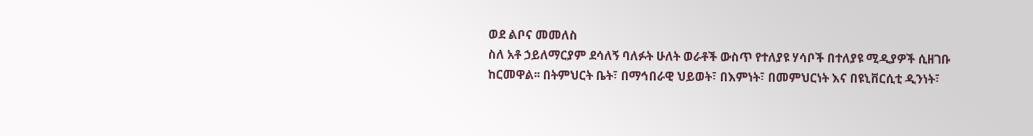ወደ ልቦና መመለስ
ስለ አቶ ኃይለማርያም ደሳለኝ ባለፉት ሁለት ወራቶች ውስጥ የተለያዩ ሃሳቦች በተለያዩ ሚዲያዎች ሲዘገቡ ከርመዋል፡፡ በትምህርት ቤት፣ በማኅበራዊ ህይወት፣ በእምነት፣ በመምህርነት እና በዩኒቨርሲቲ ዲንነት፣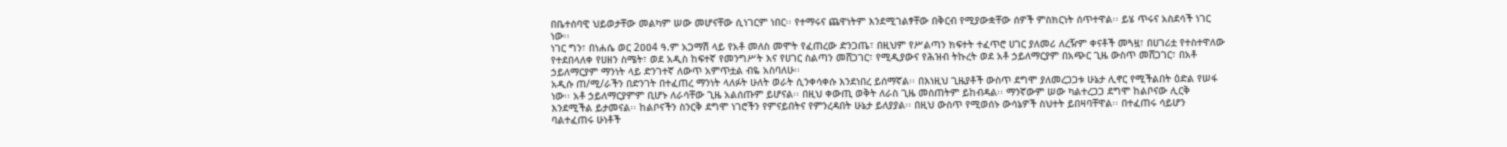በቤተሰባዊ ህይወታቸው መልካም ሠው መሆናቸው ሲነገርም ነበር፡፡ የተማሩና ጨዋነትም እንደሚገልፃቸው በቅርብ የሚያውቋቸው ሰዎች ምስክርነት ሰጥተዋል፡፡ ይሄ ጥሩና አስደሳች ነገር ነው፡፡
ነገር ግን፣ በነሐሴ ወር 2ዐዐ4 ዓ.ም አጋማሽ ላይ የአቶ መለስ መሞት የፈጠረው ድንጋጤ፣ በዚህም የሥልጣን ክፍተት ተፈጥሮ ሀገር ያለመሪ ለረዥም ቀናቶች መጓዟ፣ በሀገሪቷ የተስተዋለው የተደበላለቀ የሀዘን ስሜት፣ ወደ አዲስ ከፍተኛ የመንግሥት እና የሀገር ስልጣን መሸጋገር፣ የሚዲያውና የሕዝብ ትኩረት ወደ አቶ ኃይለማርያም በአጭር ጊዜ ውስጥ መሸጋገር፣ በአቶ ኃይለማርያም ማንነት ላይ ድንገተኛ ለውጥ አምጥቷል ብዬ አስባለሁ፡፡
አዲሱ ጠ/ሚ/ራችን በድንገት በተፈጠረ ማንነት ላለፉት ሁለት ወራት ሲንቀሳቀሱ እንደነበረ ይሰማኛል፡፡ በእነዚህ ጊዜያቶች ውስጥ ደግሞ ያለመረጋጋቱ ሁኔታ ሊኖር የሚችልበት ዕድል የሠፋ ነው፡፡ አቶ ኃይለማርያምም ቢሆኑ ለራሳቸው ጊዜ አልሰጡም ይሆናል፡፡ በዚህ ቀውጢ ወቅት ለራስ ጊዜ መስጠትም ይከብዳል፡፡ ማንኛውም ሠው ካልተረጋጋ ደግሞ ከልቦናው ሊርቅ እንደሚችል ይታመናል፡፡ ከልቦናችን ስንርቅ ደግሞ ነገሮችን የምናይበትና የምንረዳበት ሁኔታ ይለያያል፡፡ በዚህ ውስጥ የሚወሰኑ ውሳኔዎች ስህተት ይበዛባቸዋል፡፡ በተፈጠሩ ሳይሆን ባልተፈጠሩ ሁነቶች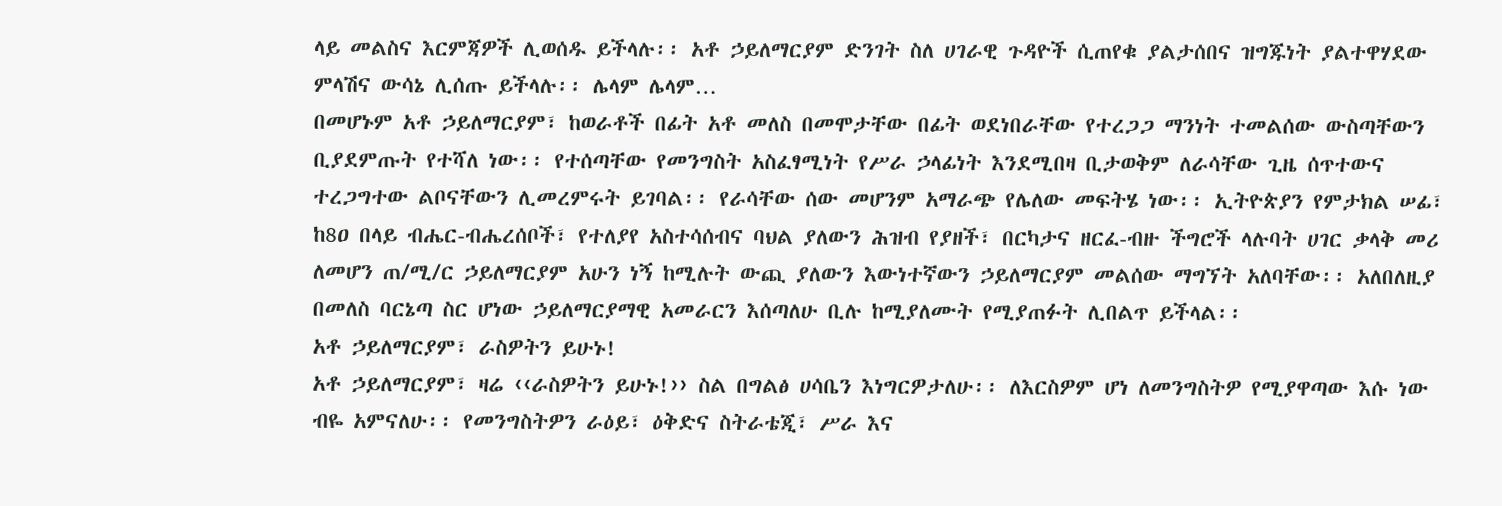ላይ መልስና እርምጃዎች ሊወሰዱ ይችላሉ፡፡ አቶ ኃይለማርያም ድንገት ስለ ሀገራዊ ጉዳዮች ሲጠየቁ ያልታሰበና ዝግጁነት ያልተዋሃደው ምላሽና ውሳኔ ሊሰጡ ይችላሉ፡፡ ሌላም ሌላም…
በመሆኑም አቶ ኃይለማርያም፣ ከወራቶች በፊት አቶ መለስ በመሞታቸው በፊት ወደነበራቸው የተረጋጋ ማንነት ተመልሰው ውስጣቸውን ቢያደምጡት የተሻለ ነው፡፡ የተሰጣቸው የመንግስት አስፈፃሚነት የሥራ ኃላፊነት እንደሚበዛ ቢታወቅም ለራሳቸው ጊዜ ሰጥተውና ተረጋግተው ልቦናቸውን ሊመረምሩት ይገባል፡፡ የራሳቸው ሰው መሆንም አማራጭ የሌለው መፍትሄ ነው፡፡ ኢትዮጵያን የምታክል ሠፊ፣ ከ8ዐ በላይ ብሔር-ብሔረሰቦች፣ የተለያየ አስተሳሰብና ባህል ያለውን ሕዝብ የያዘች፣ በርካታና ዘርፈ-ብዙ ችግሮች ላሉባት ሀገር ቃላቅ መሪ ለመሆን ጠ/ሚ/ር ኃይለማርያም አሁን ነኝ ከሚሉት ውጪ ያለውን እውነተኛውን ኃይለማርያም መልሰው ማግኘት አለባቸው፡፡ አለበለዚያ በመለስ ባርኔጣ ስር ሆነው ኃይለማርያማዊ አመራርን እሰጣለሁ ቢሉ ከሚያለሙት የሚያጠፉት ሊበልጥ ይችላል፡፡
አቶ ኃይለማርያም፣ ራስዎትን ይሁኑ!
አቶ ኃይለማርያም፣ ዛሬ ‹‹ራስዎትን ይሁኑ!›› ስል በግልፅ ሀሳቤን እነግርዎታለሁ፡፡ ለእርስዎም ሆነ ለመንግስትዎ የሚያዋጣው እሱ ነው ብዬ አምናለሁ፡፡ የመንግስትዎን ራዕይ፣ ዕቅድና ስትራቴጂ፣ ሥራ እና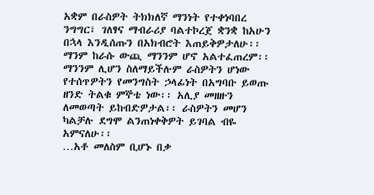አቋም በራስዎት ትክክለኛ ማንነት የተቀነባበረ ንግግር፣ ገለፃና ማብራሪያ ባልተኮረጀ ቋንቋ ከአሁን በኋላ እንዲሰጡን በአክብሮት እጠይቅዎታለሁ፡፡ ማንም ከራሱ ውጪ ማንንም ሆኖ አልተፈጠረም፡፡ ማንንም ሊሆን ስለማይችሉም ራስዎትን ሆነው የተሰጥዎትን የመንግስት ኃላፊነት በአግባቡ ይወጡ ዘንድ ትልቁ ምኞቴ ነው፡፡ አሊያ መዘዙን ለመወጣት ይከብድዎታል፡፡ ራስዎትን መሆን ካልቻሉ ደግሞ ልንጠነቀቅዎት ይገባል ብዬ አምናለሁ፡፡
…አቶ መለስም ቢሆኑ በቃ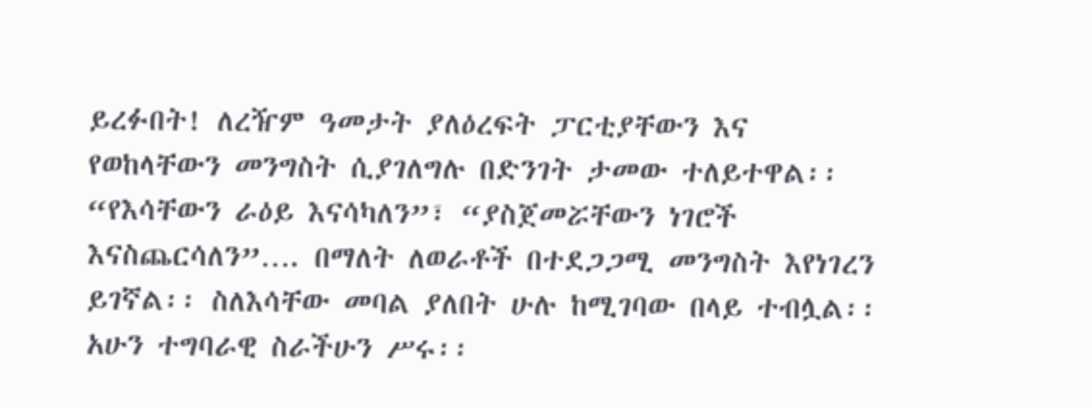ይረፉበት! ለረዥም ዓመታት ያለዕረፍት ፓርቲያቸውን እና የወከላቸውን መንግስት ሲያገለግሉ በድንገት ታመው ተለይተዋል፡፡ “የእሳቸውን ራዕይ እናሳካለን”፣ “ያስጀመሯቸውን ነገሮች እናስጨርሳለን”…. በማለት ለወራቶች በተደጋጋሚ መንግስት እየነገረን ይገኛል፡፡ ስለእሳቸው መባል ያለበት ሁሉ ከሚገባው በላይ ተብሏል፡፡ አሁን ተግባራዊ ስራችሁን ሥሩ፡፡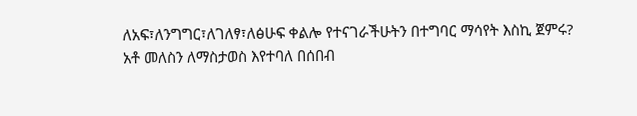ለአፍ፣ለንግግር፣ለገለፃ፣ለፅሁፍ ቀልሎ የተናገራችሁትን በተግባር ማሳየት እስኪ ጀምሩ?
አቶ መለስን ለማስታወስ እየተባለ በሰበብ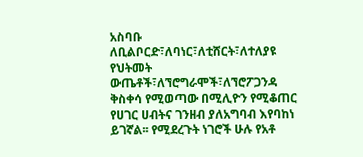አስባቡ ለቢልቦርድ፣ለባነር፣ለቲሸርት፣ለተለያዩ የህትመት ውጤቶች፣ለኘሮግራሞች፣ለኘሮፖጋንዳ ቅስቀሳ የሚወጣው በሚሊዮን የሚቆጠር የሀገር ሀብትና ገንዘብ ያለአግባብ እየባከነ ይገኛል፡፡ የሚደረጉት ነገሮች ሁሉ የአቶ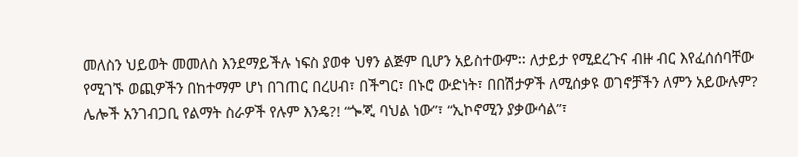መለስን ህይወት መመለስ እንደማይችሉ ነፍስ ያወቀ ህፃን ልጅም ቢሆን አይስተውም፡፡ ለታይታ የሚደረጉና ብዙ ብር እየፈሰሰባቸው የሚገኙ ወጪዎችን በከተማም ሆነ በገጠር በረሀብ፣ በችግር፣ በኑሮ ውድነት፣ በበሽታዎች ለሚሰቃዩ ወገኖቻችን ለምን አይውሉም? ሌሎች አንገብጋቢ የልማት ስራዎች የሉም እንዴ?! “ጐጂ ባህል ነው”፣ “ኢኮኖሚን ያቃውሳል”፣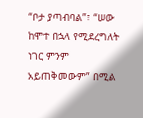“ቦታ ያጣብባል”፣ “ሠው ከሞተ በኋላ የሚደረግለት ነገር ምንም አይጠቅመውም” በሚል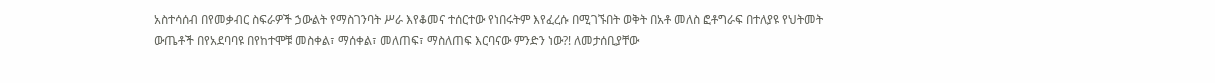አስተሳሰብ በየመቃብር ስፍራዎች ኃውልት የማስገንባት ሥራ እየቆመና ተሰርተው የነበሩትም እየፈረሱ በሚገኙበት ወቅት በአቶ መለስ ፎቶግራፍ በተለያዩ የህትመት ውጤቶች በየአደባባዩ በየከተሞቹ መስቀል፣ ማሰቀል፣ መለጠፍ፣ ማስለጠፍ እርባናው ምንድን ነው?! ለመታሰቢያቸው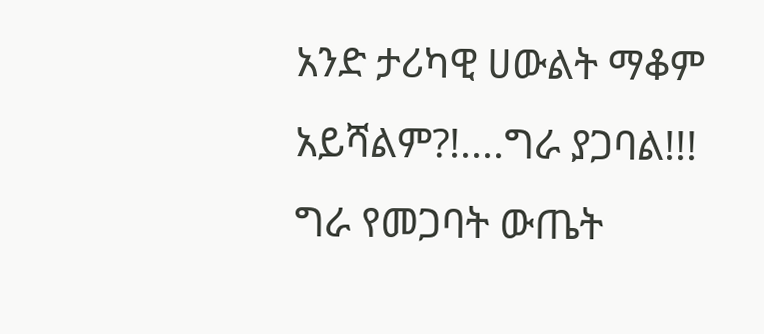አንድ ታሪካዊ ሀውልት ማቆም አይሻልም?!....ግራ ያጋባል!!! ግራ የመጋባት ውጤት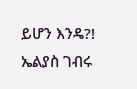ይሆን እንዴ?!
ኤልያስ ገብሩ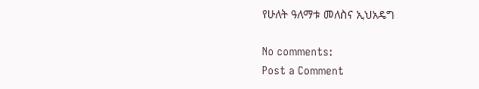የሁለት ዓለማቱ መለስና ኢህአዴግ

No comments:
Post a Comment